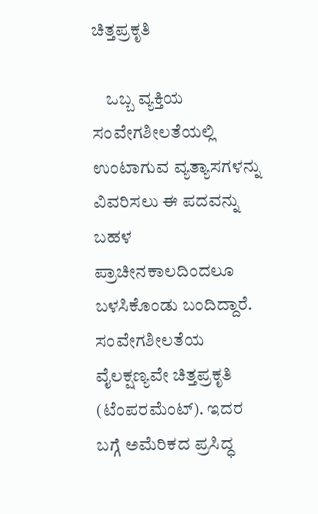ಚಿತ್ತಪ್ರಕೃತಿ

    ಒಬ್ಬ ವ್ಯಕ್ತಿಯ ಸಂವೇಗಶೀಲತೆಯಲ್ಲಿ ಉಂಟಾಗುವ ವ್ಯತ್ಯಾಸಗಳನ್ನು ವಿವರಿಸಲು ಈ ಪದವನ್ನು ಬಹಳ ಪ್ರಾಚೀನಕಾಲದಿಂದಲೂ ಬಳಸಿಕೊಂಡು ಬಂದಿದ್ದಾರೆ. ಸಂವೇಗಶೀಲತೆಯ ವೈಲಕ್ಷಣ್ಯವೇ ಚಿತ್ತಪ್ರಕೃತಿ (ಟೆಂಪರಮೆಂಟ್). ಇದರ ಬಗ್ಗೆ ಅಮೆರಿಕದ ಪ್ರಸಿದ್ಧ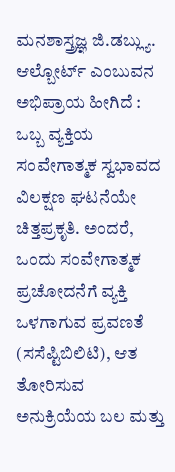ಮನಶಾಸ್ತ್ರಜ್ಞ ಜಿ.ಡಬ್ಲ್ಯು. ಆಲ್ಬೋರ್ಟ್ ಎಂಬುವನ ಅಭಿಪ್ರಾಯ ಹೀಗಿದೆ : ಒಬ್ಬ ವ್ಯಕ್ತಿಯ ಸಂವೇಗಾತ್ಮಕ ಸ್ವಭಾವದ ವಿಲಕ್ಷಣ ಘಟನೆಯೇ ಚಿತ್ತಪ್ರಕೃತಿ. ಅಂದರೆ, ಒಂದು ಸಂವೇಗಾತ್ಮಕ ಪ್ರಚೋದನೆಗೆ ವ್ಯಕ್ತಿ ಒಳಗಾಗುವ ಪ್ರವಣತೆ (ಸಸೆಪ್ಟಿಬಿಲಿಟಿ), ಆತ ತೋರಿಸುವ ಅನುಕ್ರಿಯೆಯ ಬಲ ಮತ್ತು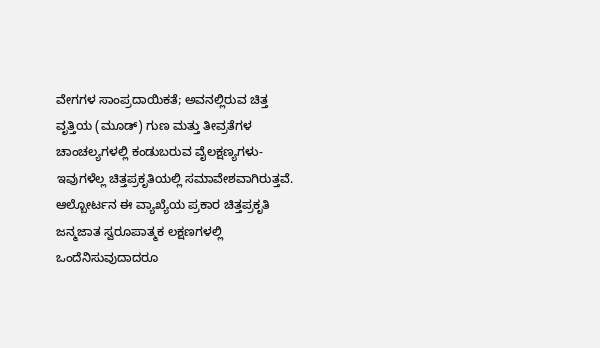ವೇಗಗಳ ಸಾಂಪ್ರದಾಯಿಕತೆ; ಅವನಲ್ಲಿರುವ ಚಿತ್ತ ವೃತ್ತಿಯ (ಮೂಡ್) ಗುಣ ಮತ್ತು ತೀವ್ರತೆಗಳ ಚಾಂಚಲ್ಯಗಳಲ್ಲಿ ಕಂಡುಬರುವ ವೈಲಕ್ಷಣ್ಯಗಳು-ಇವುಗಳೆಲ್ಲ ಚಿತ್ತಪ್ರಕೃತಿಯಲ್ಲಿ ಸಮಾವೇಶವಾಗಿರುತ್ತವೆ. ಆಲ್ಬೋರ್ಟನ ಈ ವ್ಯಾಖ್ಯೆಯ ಪ್ರಕಾರ ಚಿತ್ತಪ್ರಕೃತಿ ಜನ್ಮಜಾತ ಸ್ವರೂಪಾತ್ಮಕ ಲಕ್ಷಣಗಳಲ್ಲಿ ಒಂದೆನಿಸುವುದಾದರೂ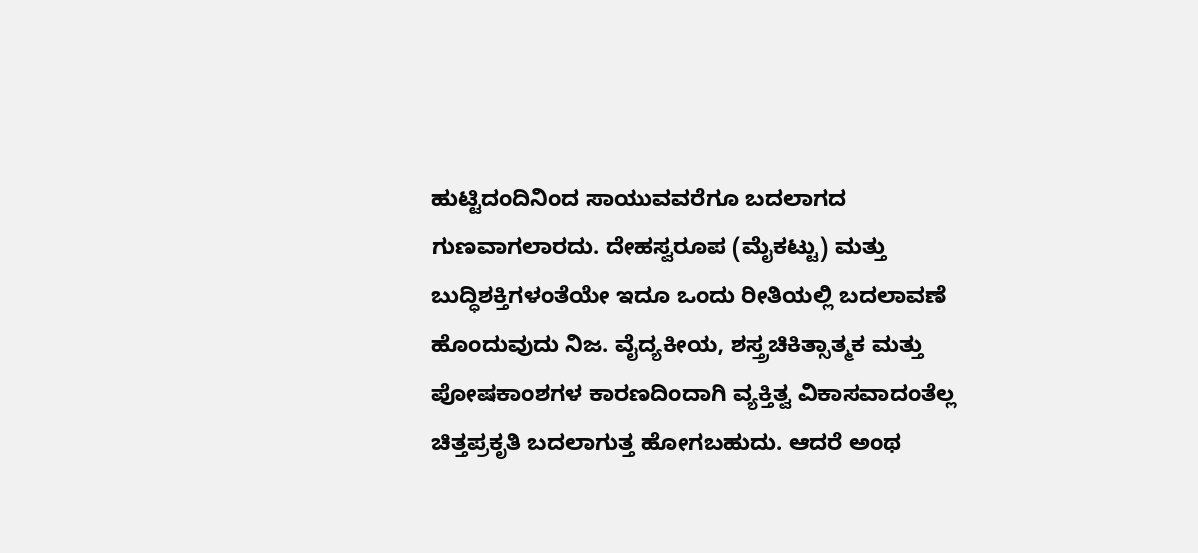ಹುಟ್ಟಿದಂದಿನಿಂದ ಸಾಯುವವರೆಗೂ ಬದಲಾಗದ ಗುಣವಾಗಲಾರದು. ದೇಹಸ್ವರೂಪ (ಮೈಕಟ್ಟು) ಮತ್ತು ಬುದ್ಧಿಶಕ್ತಿಗಳಂತೆಯೇ ಇದೂ ಒಂದು ರೀತಿಯಲ್ಲಿ ಬದಲಾವಣೆ ಹೊಂದುವುದು ನಿಜ. ವೈದ್ಯಕೀಯ, ಶಸ್ತ್ರಚಿಕಿತ್ಸಾತ್ಮಕ ಮತ್ತು ಪೋಷಕಾಂಶಗಳ ಕಾರಣದಿಂದಾಗಿ ವ್ಯಕ್ತಿತ್ವ ವಿಕಾಸವಾದಂತೆಲ್ಲ ಚಿತ್ತಪ್ರಕೃತಿ ಬದಲಾಗುತ್ತ ಹೋಗಬಹುದು. ಆದರೆ ಅಂಥ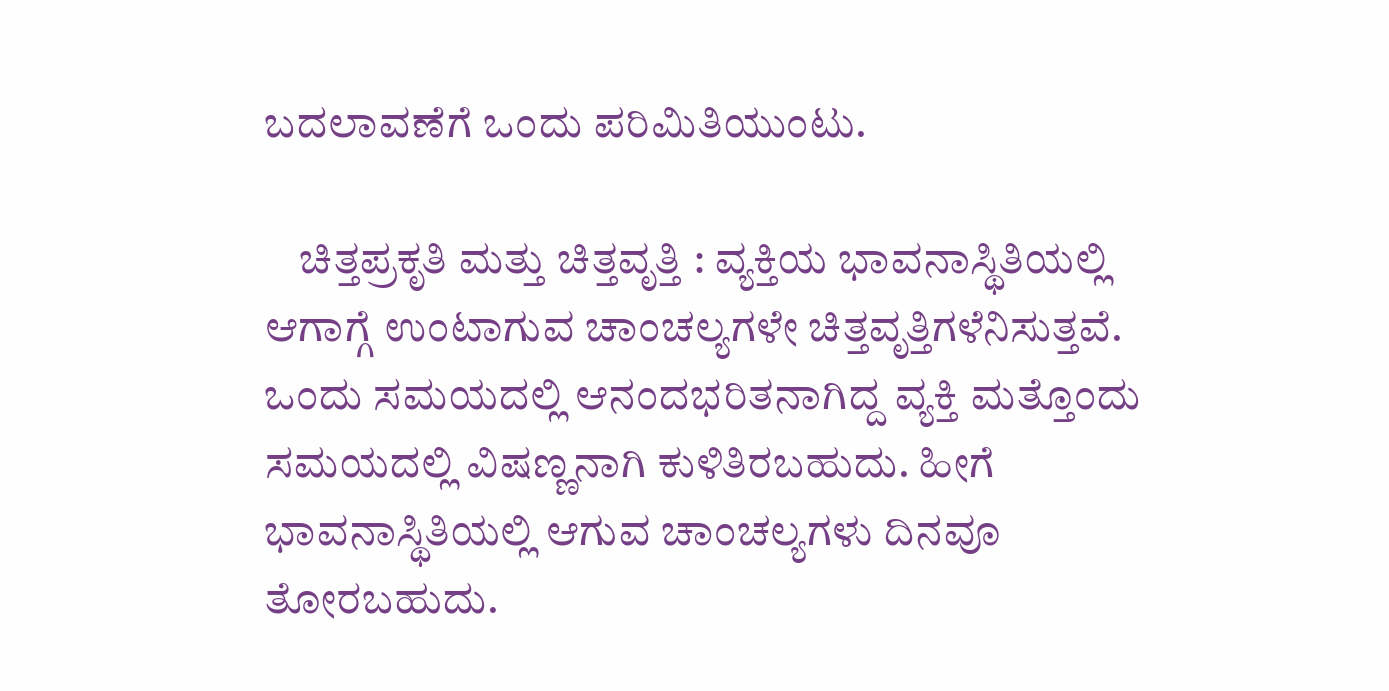ಬದಲಾವಣೆಗೆ ಒಂದು ಪರಿಮಿತಿಯುಂಟು.

    ಚಿತ್ತಪ್ರಕೃತಿ ಮತ್ತು ಚಿತ್ತವೃತ್ತಿ : ವ್ಯಕ್ತಿಯ ಭಾವನಾಸ್ಥಿತಿಯಲ್ಲಿ ಆಗಾಗ್ಗೆ ಉಂಟಾಗುವ ಚಾಂಚಲ್ಯಗಳೇ ಚಿತ್ತವೃತ್ತಿಗಳೆನಿಸುತ್ತವೆ. ಒಂದು ಸಮಯದಲ್ಲಿ ಆನಂದಭರಿತನಾಗಿದ್ದ ವ್ಯಕ್ತಿ ಮತ್ತೊಂದು ಸಮಯದಲ್ಲಿ ವಿಷಣ್ಣನಾಗಿ ಕುಳಿತಿರಬಹುದು. ಹೀಗೆ ಭಾವನಾಸ್ಥಿತಿಯಲ್ಲಿ ಆಗುವ ಚಾಂಚಲ್ಯಗಳು ದಿನವೂ ತೋರಬಹುದು.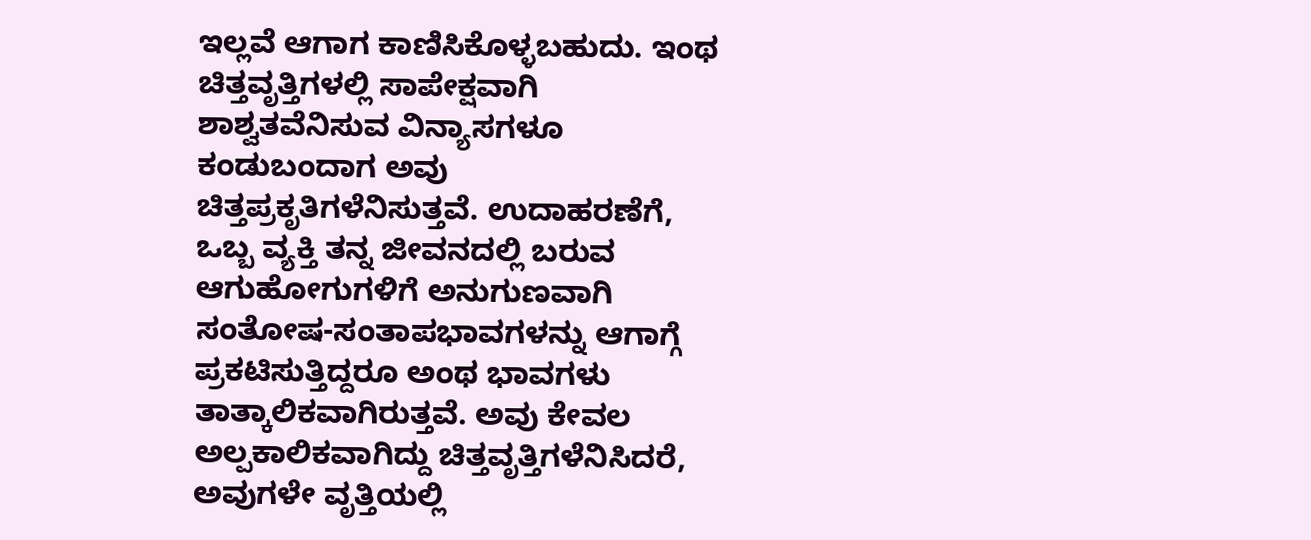ಇಲ್ಲವೆ ಆಗಾಗ ಕಾಣಿಸಿಕೊಳ್ಳಬಹುದು. ಇಂಥ ಚಿತ್ತವೃತ್ತಿಗಳಲ್ಲಿ ಸಾಪೇಕ್ಷವಾಗಿ ಶಾಶ್ವತವೆನಿಸುವ ವಿನ್ಯಾಸಗಳೂ ಕಂಡುಬಂದಾಗ ಅವು ಚಿತ್ತಪ್ರಕೃತಿಗಳೆನಿಸುತ್ತವೆ. ಉದಾಹರಣೆಗೆ, ಒಬ್ಬ ವ್ಯಕ್ತಿ ತನ್ನ ಜೀವನದಲ್ಲಿ ಬರುವ ಆಗುಹೋಗುಗಳಿಗೆ ಅನುಗುಣವಾಗಿ ಸಂತೋಷ-ಸಂತಾಪಭಾವಗಳನ್ನು ಆಗಾಗ್ಗೆ ಪ್ರಕಟಿಸುತ್ತಿದ್ದರೂ ಅಂಥ ಭಾವಗಳು ತಾತ್ಕಾಲಿಕವಾಗಿರುತ್ತವೆ. ಅವು ಕೇವಲ ಅಲ್ಪಕಾಲಿಕವಾಗಿದ್ದು ಚಿತ್ತವೃತ್ತಿಗಳೆನಿಸಿದರೆ, ಅವುಗಳೇ ವೃತ್ತಿಯಲ್ಲಿ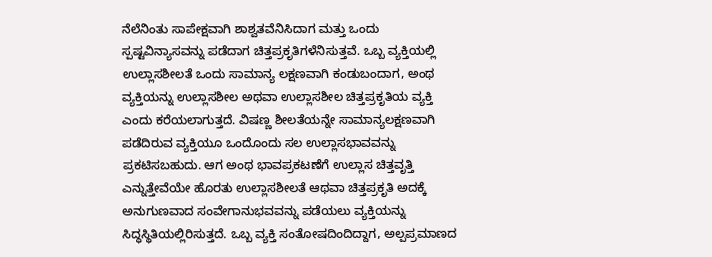ನೆಲೆನಿಂತು ಸಾಪೇಕ್ಷವಾಗಿ ಶಾಶ್ವತವೆನಿಸಿದಾಗ ಮತ್ತು ಒಂದು ಸ್ಪಷ್ಟವಿನ್ಯಾಸವನ್ನು ಪಡೆದಾಗ ಚಿತ್ತಪ್ರಕೃತಿಗಳೆನಿಸುತ್ತವೆ. ಒಬ್ಬ ವ್ಯಕ್ತಿಯಲ್ಲಿ ಉಲ್ಲಾಸಶೀಲತೆ ಒಂದು ಸಾಮಾನ್ಯ ಲಕ್ಷಣವಾಗಿ ಕಂಡುಬಂದಾಗ, ಅಂಥ ವ್ಯಕ್ತಿಯನ್ನು ಉಲ್ಲಾಸಶೀಲ ಅಥವಾ ಉಲ್ಲಾಸಶೀಲ ಚಿತ್ತಪ್ರಕೃತಿಯ ವ್ಯಕ್ತಿ ಎಂದು ಕರೆಯಲಾಗುತ್ತದೆ. ವಿಷಣ್ಣ ಶೀಲತೆಯನ್ನೇ ಸಾಮಾನ್ಯಲಕ್ಷಣವಾಗಿ ಪಡೆದಿರುವ ವ್ಯಕ್ತಿಯೂ ಒಂದೊಂದು ಸಲ ಉಲ್ಲಾಸಭಾವವನ್ನು ಪ್ರಕಟಿಸಬಹುದು. ಆಗ ಅಂಥ ಭಾವಪ್ರಕಟಣೆಗೆ ಉಲ್ಲಾಸ ಚಿತ್ತವೃತ್ತಿ ಎನ್ನುತ್ತೇವೆಯೇ ಹೊರತು ಉಲ್ಲಾಸಶೀಲತೆ ಆಥವಾ ಚಿತ್ತಪ್ರಕೃತಿ ಅದಕ್ಕೆ ಅನುಗುಣವಾದ ಸಂವೇಗಾನುಭವವನ್ನು ಪಡೆಯಲು ವ್ಯಕ್ತಿಯನ್ನು ಸಿದ್ಧಸ್ಥಿತಿಯಲ್ಲಿರಿಸುತ್ತದೆ. ಒಬ್ಬ ವ್ಯಕ್ತಿ ಸಂತೋಷದಿಂದಿದ್ದಾಗ, ಅಲ್ಪಪ್ರಮಾಣದ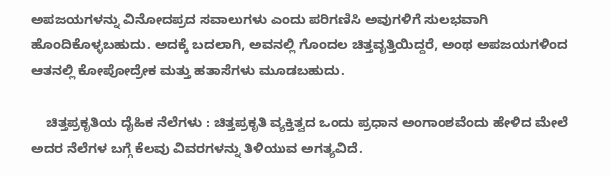ಅಪಜಯಗಳನ್ನು ವಿನೋದಪ್ರದ ಸವಾಲುಗಳು ಎಂದು ಪರಿಗಣಿಸಿ ಅವುಗಳಿಗೆ ಸುಲಭವಾಗಿ ಹೊಂದಿಕೊಳ್ಳಬಹುದು. ಅದಕ್ಕೆ ಬದಲಾಗಿ, ಅವನಲ್ಲಿ ಗೊಂದಲ ಚಿತ್ತವೃತ್ತಿಯಿದ್ದರೆ, ಅಂಥ ಅಪಜಯಗಳಿಂದ ಆತನಲ್ಲಿ ಕೋಪೋದ್ರೇಕ ಮತ್ತು ಹತಾಸೆಗಳು ಮೂಡಬಹುದು.

    ಚಿತ್ತಪ್ರಕೃತಿಯ ದೈಹಿಕ ನೆಲೆಗಳು : ಚಿತ್ತಪ್ರಕೃತಿ ವ್ಯಕ್ತಿತ್ವದ ಒಂದು ಪ್ರಧಾನ ಅಂಗಾಂಶವೆಂದು ಹೇಳಿದ ಮೇಲೆ ಅದರ ನೆಲೆಗಳ ಬಗ್ಗೆ ಕೆಲವು ವಿವರಗಳನ್ನು ತಿಳಿಯುವ ಅಗತ್ಯವಿದೆ.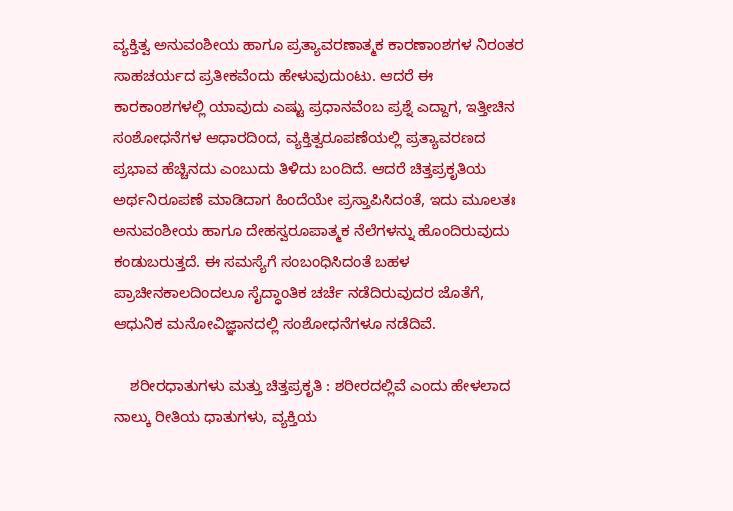ವ್ಯಕ್ತಿತ್ವ ಅನುವಂಶೀಯ ಹಾಗೂ ಪ್ರತ್ಯಾವರಣಾತ್ಮಕ ಕಾರಣಾಂಶಗಳ ನಿರಂತರ ಸಾಹಚರ್ಯದ ಪ್ರತೀಕವೆಂದು ಹೇಳುವುದುಂಟು. ಆದರೆ ಈ ಕಾರಕಾಂಶಗಳಲ್ಲಿ ಯಾವುದು ಎಷ್ಟು ಪ್ರಧಾನವೆಂಬ ಪ್ರಶ್ನೆ ಎದ್ದಾಗ, ಇತ್ತೀಚಿನ ಸಂಶೋಧನೆಗಳ ಆಧಾರದಿಂದ, ವ್ಯಕ್ತಿತ್ವರೂಪಣೆಯಲ್ಲಿ ಪ್ರತ್ಯಾವರಣದ ಪ್ರಭಾವ ಹೆಚ್ಚಿನದು ಎಂಬುದು ತಿಳಿದು ಬಂದಿದೆ. ಆದರೆ ಚಿತ್ತಪ್ರಕೃತಿಯ ಅರ್ಥನಿರೂಪಣೆ ಮಾಡಿದಾಗ ಹಿಂದೆಯೇ ಪ್ರಸ್ತಾಪಿಸಿದಂತೆ, ಇದು ಮೂಲತಃ ಅನುವಂಶೀಯ ಹಾಗೂ ದೇಹಸ್ವರೂಪಾತ್ಮಕ ನೆಲೆಗಳನ್ನು ಹೊಂದಿರುವುದು ಕಂಡುಬರುತ್ತದೆ. ಈ ಸಮಸ್ಯೆಗೆ ಸಂಬಂಧಿಸಿದಂತೆ ಬಹಳ ಪ್ರಾಚೀನಕಾಲದಿಂದಲೂ ಸೈದ್ಧಾಂತಿಕ ಚರ್ಚೆ ನಡೆದಿರುವುದರ ಜೊತೆಗೆ, ಆಧುನಿಕ ಮನೋವಿಜ್ಞಾನದಲ್ಲಿ ಸಂಶೋಧನೆಗಳೂ ನಡೆದಿವೆ.

    ಶರೀರಧಾತುಗಳು ಮತ್ತು ಚಿತ್ತಪ್ರಕೃತಿ : ಶರೀರದಲ್ಲಿವೆ ಎಂದು ಹೇಳಲಾದ ನಾಲ್ಕು ರೀತಿಯ ಧಾತುಗಳು, ವ್ಯಕ್ತಿಯ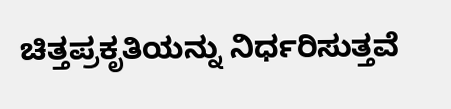ಚಿತ್ತಪ್ರಕೃತಿಯನ್ನು ನಿರ್ಧರಿಸುತ್ತವೆ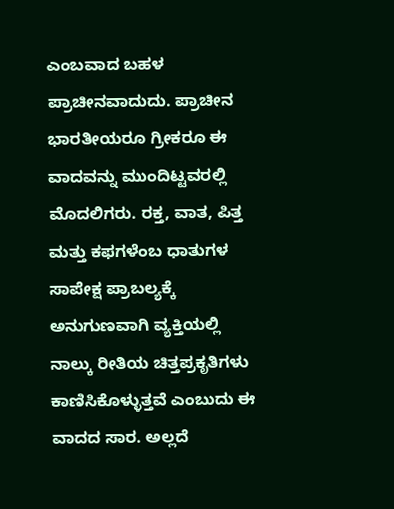ಎಂಬವಾದ ಬಹಳ ಪ್ರಾಚೀನವಾದುದು. ಪ್ರಾಚೀನ ಭಾರತೀಯರೂ ಗ್ರೀಕರೂ ಈ ವಾದವನ್ನು ಮುಂದಿಟ್ಟವರಲ್ಲಿ ಮೊದಲಿಗರು. ರಕ್ತ, ವಾತ, ಪಿತ್ತ ಮತ್ತು ಕಫಗಳೆಂಬ ಧಾತುಗಳ ಸಾಪೇಕ್ಷ ಪ್ರಾಬಲ್ಯಕ್ಕೆ ಅನುಗುಣವಾಗಿ ವ್ಯಕ್ತಿಯಲ್ಲಿ ನಾಲ್ಕು ರೀತಿಯ ಚಿತ್ತಪ್ರಕೃತಿಗಳು ಕಾಣಿಸಿಕೊಳ್ಳುತ್ತವೆ ಎಂಬುದು ಈ ವಾದದ ಸಾರ. ಅಲ್ಲದೆ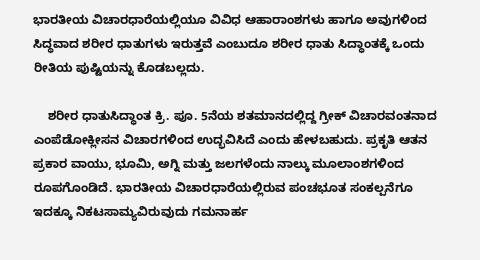ಭಾರತೀಯ ವಿಚಾರಧಾರೆಯಲ್ಲಿಯೂ ವಿವಿಧ ಆಹಾರಾಂಶಗಳು ಹಾಗೂ ಅವುಗಳಿಂದ ಸಿದ್ಧವಾದ ಶರೀರ ಧಾತುಗಳು ಇರುತ್ತವೆ ಎಂಬುದೂ ಶರೀರ ಧಾತು ಸಿದ್ಧಾಂತಕ್ಕೆ ಒಂದು ರೀತಿಯ ಪುಷ್ಟಿಯನ್ನು ಕೊಡಬಲ್ಲದು.

    ಶರೀರ ಧಾತುಸಿದ್ಧಾಂತ ಕ್ರಿ. ಪೂ. 5ನೆಯ ಶತಮಾನದಲ್ಲಿದ್ದ ಗ್ರೀಕ್ ವಿಚಾರವಂತನಾದ ಎಂಪೆಡೋಕ್ಲೀಸನ ವಿಚಾರಗಳಿಂದ ಉದ್ಭವಿಸಿದೆ ಎಂದು ಹೇಳಬಹುದು. ಪ್ರಕೃತಿ ಆತನ ಪ್ರಕಾರ ವಾಯು, ಭೂಮಿ, ಅಗ್ನಿ ಮತ್ತು ಜಲಗಳೆಂದು ನಾಲ್ಕು ಮೂಲಾಂಶಗಳಿಂದ ರೂಪಗೊಂಡಿದೆ. ಭಾರತೀಯ ವಿಚಾರಧಾರೆಯಲ್ಲಿರುವ ಪಂಚಭೂತ ಸಂಕಲ್ಪನೆಗೂ ಇದಕ್ಕೂ ನಿಕಟಸಾಮ್ಯವಿರುವುದು ಗಮನಾರ್ಹ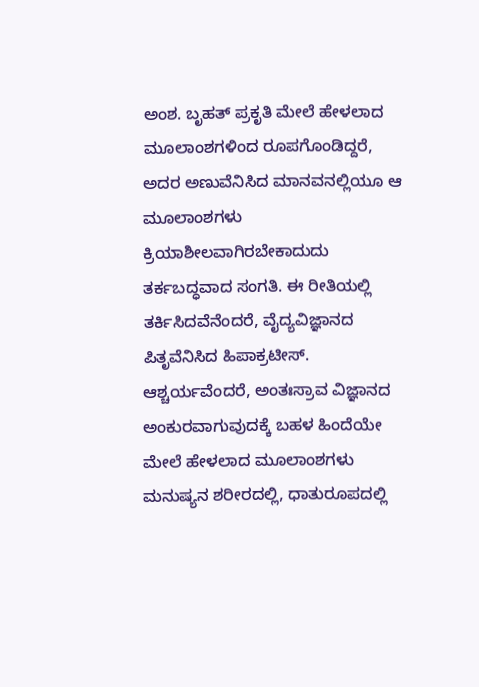ಅಂಶ. ಬೃಹತ್ ಪ್ರಕೃತಿ ಮೇಲೆ ಹೇಳಲಾದ ಮೂಲಾಂಶಗಳಿಂದ ರೂಪಗೊಂಡಿದ್ದರೆ, ಅದರ ಅಣುವೆನಿಸಿದ ಮಾನವನಲ್ಲಿಯೂ ಆ ಮೂಲಾಂಶಗಳು ಕ್ರಿಯಾಶೀಲವಾಗಿರಬೇಕಾದುದು ತರ್ಕಬದ್ಧವಾದ ಸಂಗತಿ. ಈ ರೀತಿಯಲ್ಲಿ ತರ್ಕಿಸಿದವೆನೆಂದರೆ, ವೈದ್ಯವಿಜ್ಞಾನದ ಪಿತೃವೆನಿಸಿದ ಹಿಪಾಕ್ರಟೀಸ್. ಆಶ್ಚರ್ಯವೆಂದರೆ, ಅಂತಃಸ್ರಾವ ವಿಜ್ಞಾನದ ಅಂಕುರವಾಗುವುದಕ್ಕೆ ಬಹಳ ಹಿಂದೆಯೇ ಮೇಲೆ ಹೇಳಲಾದ ಮೂಲಾಂಶಗಳು ಮನುಷ್ಯನ ಶರೀರದಲ್ಲಿ, ಧಾತುರೂಪದಲ್ಲಿ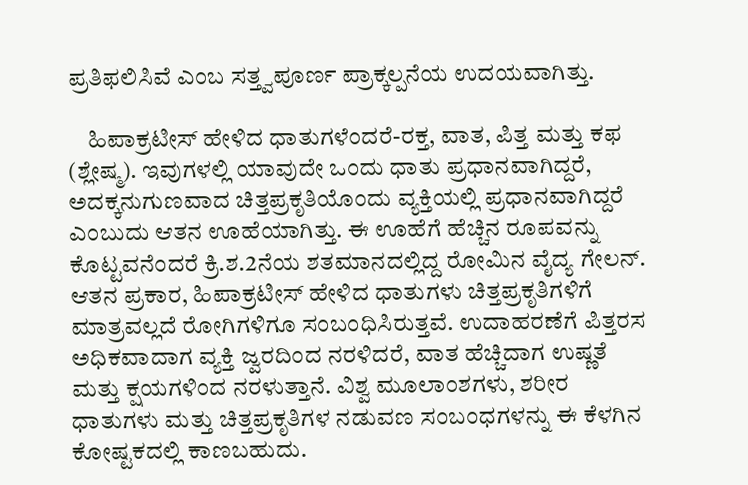ಪ್ರತಿಫಲಿಸಿವೆ ಎಂಬ ಸತ್ತ್ವಪೂರ್ಣ ಪ್ರಾಕ್ಕಲ್ಪನೆಯ ಉದಯವಾಗಿತ್ತು.

    ಹಿಪಾಕ್ರಟೀಸ್ ಹೇಳಿದ ಧಾತುಗಳೆಂದರೆ-ರಕ್ತ, ವಾತ, ಪಿತ್ತ ಮತ್ತು ಕಫ (ಶ್ಲೇಷ್ಮ). ಇವುಗಳಲ್ಲಿ ಯಾವುದೇ ಒಂದು ಧಾತು ಪ್ರಧಾನವಾಗಿದ್ದರೆ, ಅದಕ್ಕನುಗುಣವಾದ ಚಿತ್ತಪ್ರಕೃತಿಯೊಂದು ವ್ಯಕ್ತಿಯಲ್ಲಿ ಪ್ರಧಾನವಾಗಿದ್ದರೆ ಎಂಬುದು ಆತನ ಊಹೆಯಾಗಿತ್ತು. ಈ ಊಹೆಗೆ ಹೆಚ್ಚಿನ ರೂಪವನ್ನು ಕೊಟ್ಟವನೆಂದರೆ ಕ್ರಿ.ಶ.2ನೆಯ ಶತಮಾನದಲ್ಲಿದ್ದ ರೋಮಿನ ವೈದ್ಯ ಗೇಲನ್. ಆತನ ಪ್ರಕಾರ, ಹಿಪಾಕ್ರಟೀಸ್ ಹೇಳಿದ ಧಾತುಗಳು ಚಿತ್ತಪ್ರಕೃತಿಗಳಿಗೆ ಮಾತ್ರವಲ್ಲದೆ ರೋಗಿಗಳಿಗೂ ಸಂಬಂಧಿಸಿರುತ್ತವೆ. ಉದಾಹರಣೆಗೆ ಪಿತ್ತರಸ ಅಧಿಕವಾದಾಗ ವ್ಯಕ್ತಿ ಜ್ವರದಿಂದ ನರಳಿದರೆ, ವಾತ ಹೆಚ್ಚಿದಾಗ ಉಷ್ಣತೆ ಮತ್ತು ಕ್ಷಯಗಳಿಂದ ನರಳುತ್ತಾನೆ. ವಿಶ್ವ ಮೂಲಾಂಶಗಳು, ಶರೀರ ಧಾತುಗಳು ಮತ್ತು ಚಿತ್ತಪ್ರಕೃತಿಗಳ ನಡುವಣ ಸಂಬಂಧಗಳನ್ನು ಈ ಕೆಳಗಿನ ಕೋಷ್ಟಕದಲ್ಲಿ ಕಾಣಬಹುದು.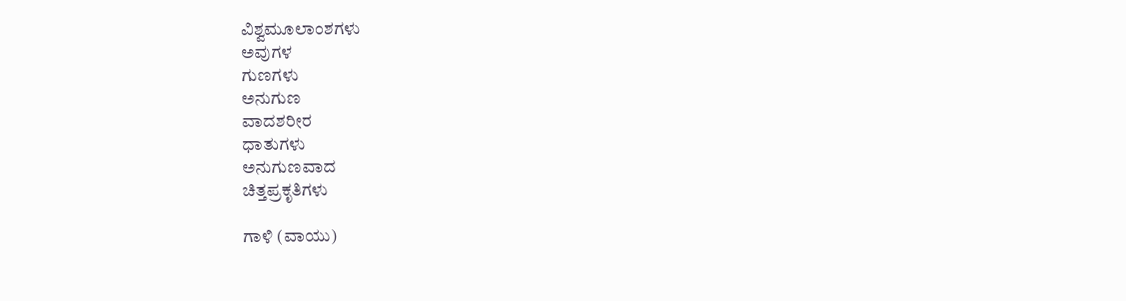ವಿಶ್ವಮೂಲಾಂಶಗಳು
ಅವುಗಳ
ಗುಣಗಳು
ಅನುಗುಣ
ವಾದಶರೀರ
ಧಾತುಗಳು
ಅನುಗುಣವಾದ
ಚಿತ್ತಪ್ರಕೃತಿಗಳು

ಗಾಳಿ (ವಾಯು)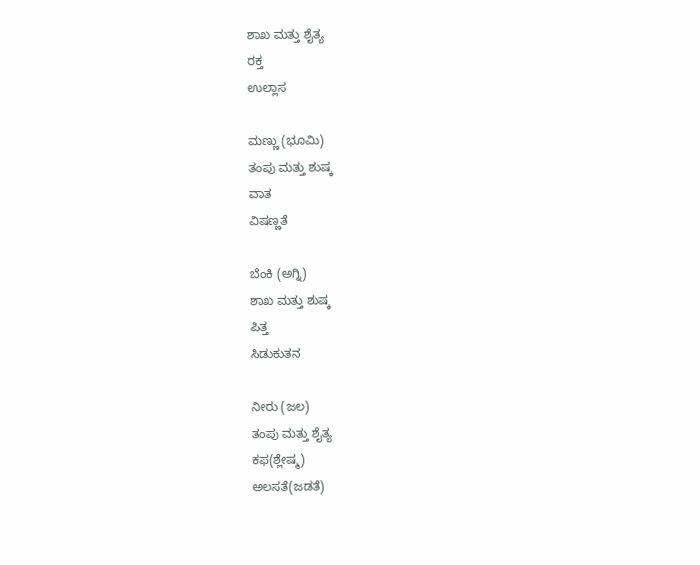ಶಾಖ ಮತ್ತು ಶೈತ್ಯ
ರಕ್ತ
ಉಲ್ಲಾಸ

ಮಣ್ಣು (ಭೂಮಿ)
ತಂಪು ಮತ್ತು ಶುಷ್ಕ
ವಾತ
ವಿಷಣ್ಣತೆ

ಬೆಂಕಿ (ಅಗ್ನಿ)
ಶಾಖ ಮತ್ತು ಶುಷ್ಕ
ಪಿತ್ತ
ಸಿಡುಕುತನ

ನೀರು (ಜಲ)
ತಂಪು ಮತ್ತು ಶೈತ್ಯ
ಕಫ(ಶ್ಲೇಷ್ಮ)
ಅಲಸತೆ(ಜಡತೆ)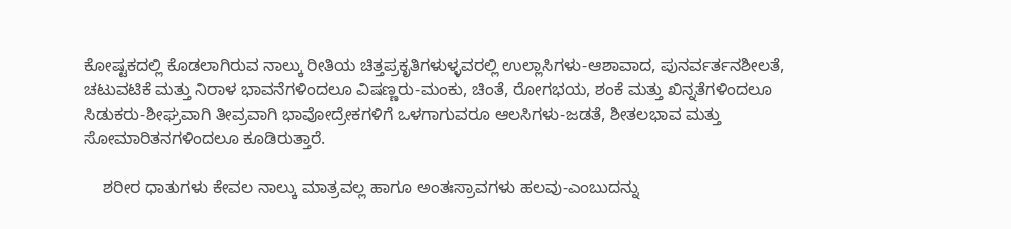ಕೋಷ್ಟಕದಲ್ಲಿ ಕೊಡಲಾಗಿರುವ ನಾಲ್ಕು ರೀತಿಯ ಚಿತ್ತಪ್ರಕೃತಿಗಳುಳ್ಳವರಲ್ಲಿ ಉಲ್ಲಾಸಿಗಳು-ಆಶಾವಾದ, ಪುನರ್ವರ್ತನಶೀಲತೆ, ಚಟುವಟಿಕೆ ಮತ್ತು ನಿರಾಳ ಭಾವನೆಗಳಿಂದಲೂ ವಿಷಣ್ಣರು-ಮಂಕು, ಚಿಂತೆ, ರೋಗಭಯ, ಶಂಕೆ ಮತ್ತು ಖಿನ್ನತೆಗಳಿಂದಲೂ ಸಿಡುಕರು-ಶೀಘ್ರವಾಗಿ ತೀವ್ರವಾಗಿ ಭಾವೋದ್ರೇಕಗಳಿಗೆ ಒಳಗಾಗುವರೂ ಆಲಸಿಗಳು-ಜಡತೆ, ಶೀತಲಭಾವ ಮತ್ತು ಸೋಮಾರಿತನಗಳಿಂದಲೂ ಕೂಡಿರುತ್ತಾರೆ.

    ಶರೀರ ಧಾತುಗಳು ಕೇವಲ ನಾಲ್ಕು ಮಾತ್ರವಲ್ಲ ಹಾಗೂ ಅಂತಃಸ್ರಾವಗಳು ಹಲವು-ಎಂಬುದನ್ನು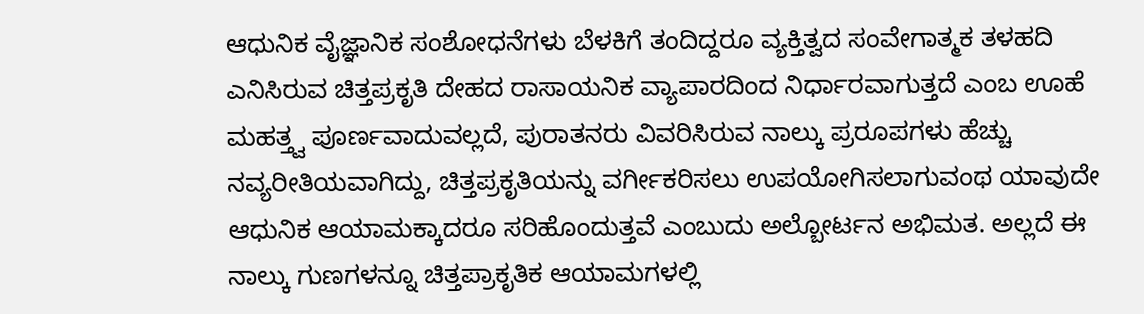ಆಧುನಿಕ ವೈಜ್ಞಾನಿಕ ಸಂಶೋಧನೆಗಳು ಬೆಳಕಿಗೆ ತಂದಿದ್ದರೂ ವ್ಯಕ್ತಿತ್ವದ ಸಂವೇಗಾತ್ಮಕ ತಳಹದಿ ಎನಿಸಿರುವ ಚಿತ್ತಪ್ರಕೃತಿ ದೇಹದ ರಾಸಾಯನಿಕ ವ್ಯಾಪಾರದಿಂದ ನಿರ್ಧಾರವಾಗುತ್ತದೆ ಎಂಬ ಊಹೆ ಮಹತ್ತ್ವ ಪೂರ್ಣವಾದುವಲ್ಲದೆ, ಪುರಾತನರು ವಿವರಿಸಿರುವ ನಾಲ್ಕು ಪ್ರರೂಪಗಳು ಹೆಚ್ಚು ನವ್ಯರೀತಿಯವಾಗಿದ್ದು, ಚಿತ್ತಪ್ರಕೃತಿಯನ್ನು ವರ್ಗೀಕರಿಸಲು ಉಪಯೋಗಿಸಲಾಗುವಂಥ ಯಾವುದೇ ಆಧುನಿಕ ಆಯಾಮಕ್ಕಾದರೂ ಸರಿಹೊಂದುತ್ತವೆ ಎಂಬುದು ಅಲ್ಬೋರ್ಟನ ಅಭಿಮತ. ಅಲ್ಲದೆ ಈ ನಾಲ್ಕು ಗುಣಗಳನ್ನೂ ಚಿತ್ತಪ್ರಾಕೃತಿಕ ಆಯಾಮಗಳಲ್ಲಿ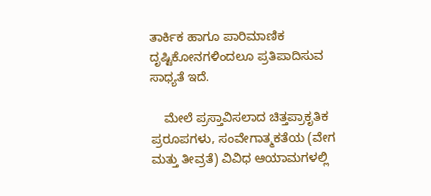ತಾರ್ಕಿಕ ಹಾಗೂ ಪಾರಿಮಾಣಿಕ ದೃಷ್ಟಿಕೋನಗಳಿಂದಲೂ ಪ್ರತಿಪಾದಿಸುವ ಸಾಧ್ಯತೆ ಇದೆ.

    ಮೇಲೆ ಪ್ರಸ್ತಾವಿಸಲಾದ ಚಿತ್ತಪ್ರಾಕೃತಿಕ ಪ್ರರೂಪಗಳು, ಸಂವೇಗಾತ್ಮಕತೆಯ (ವೇಗ ಮತ್ತು ತೀವ್ರತೆ) ವಿವಿಧ ಆಯಾಮಗಳಲ್ಲಿ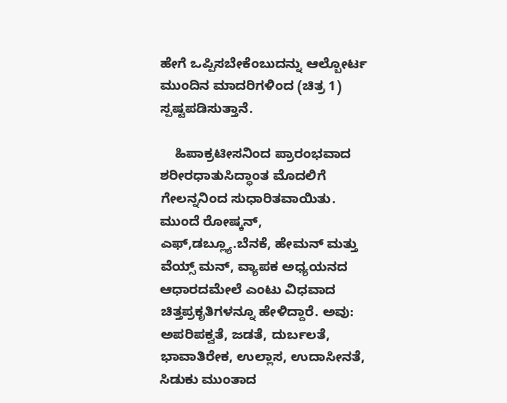ಹೇಗೆ ಒಪ್ಪಿಸಬೇಕೆಂಬುದನ್ನು ಆಲ್ಬೋರ್ಟ ಮುಂದಿನ ಮಾದರಿಗಳಿಂದ (ಚಿತ್ರ 1) ಸ್ಪಷ್ಟಪಡಿಸುತ್ತಾನೆ.

    ಹಿಪಾಕ್ರಟೀಸನಿಂದ ಪ್ರಾರಂಭವಾದ ಶರೀರಧಾತುಸಿದ್ಧಾಂತ ಮೊದಲಿಗೆ ಗೇಲನ್ನನಿಂದ ಸುಧಾರಿತವಾಯಿತು. ಮುಂದೆ ರೋಷ್ಕನ್, ಎಫ್,ಡಬ್ಲ್ಯೂ.ಬೆನಕೆ, ಹೇಮನ್ ಮತ್ತು ವೆಯ್ಸ್ ಮನ್, ವ್ಯಾಪಕ ಅಧ್ಯಯನದ ಆಧಾರದಮೇಲೆ ಎಂಟು ವಿಧವಾದ ಚಿತ್ತಪ್ರಕೃತಿಗಳನ್ನೂ ಹೇಳಿದ್ದಾರೆ. ಅವು: ಅಪರಿಪಕ್ವತೆ, ಜಡತೆ, ದುರ್ಬಲತೆ, ಭಾವಾತಿರೇಕ, ಉಲ್ಲಾಸ, ಉದಾಸೀನತೆ, ಸಿಡುಕು ಮುಂತಾದ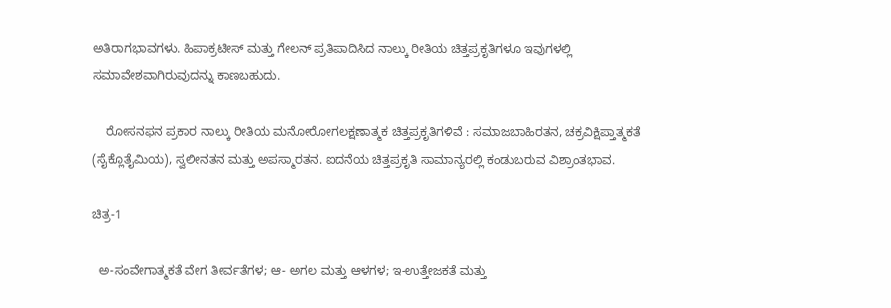ಅತಿರಾಗಭಾವಗಳು. ಹಿಪಾಕ್ರಟೀಸ್ ಮತ್ತು ಗೇಲನ್ ಪ್ರತಿಪಾದಿಸಿದ ನಾಲ್ಕು ರೀತಿಯ ಚಿತ್ತಪ್ರಕೃತಿಗಳೂ ಇವುಗಳಲ್ಲಿ ಸಮಾವೇಶವಾಗಿರುವುದನ್ನು ಕಾಣಬಹುದು.

    ರೋಸನಫನ ಪ್ರಕಾರ ನಾಲ್ಕು ರೀತಿಯ ಮನೋರೋಗಲಕ್ಷಣಾತ್ಮಕ ಚಿತ್ತಪ್ರಕೃತಿಗಳಿವೆ : ಸಮಾಜಬಾಹಿರತನ, ಚಕ್ರವಿಕ್ಷಿಪ್ತಾತ್ಮಕತೆ (ಸೈಕ್ಲೊತೈಮಿಯ), ಸ್ವಲೀನತನ ಮತ್ತು ಅಪಸ್ಮಾರತನ. ಐದನೆಯ ಚಿತ್ತಪ್ರಕೃತಿ ಸಾಮಾನ್ಯರಲ್ಲಿ ಕಂಡುಬರುವ ವಿಶ್ರಾಂತಭಾವ.

ಚಿತ್ರ-1

  ಅ-ಸಂವೇಗಾತ್ಮಕತೆ ವೇಗ ತೀರ್ವತೆಗಳ; ಆ- ಅಗಲ ಮತ್ತು ಆಳಗಳ; ಇ-ಉತ್ತೇಜಕತೆ ಮತ್ತು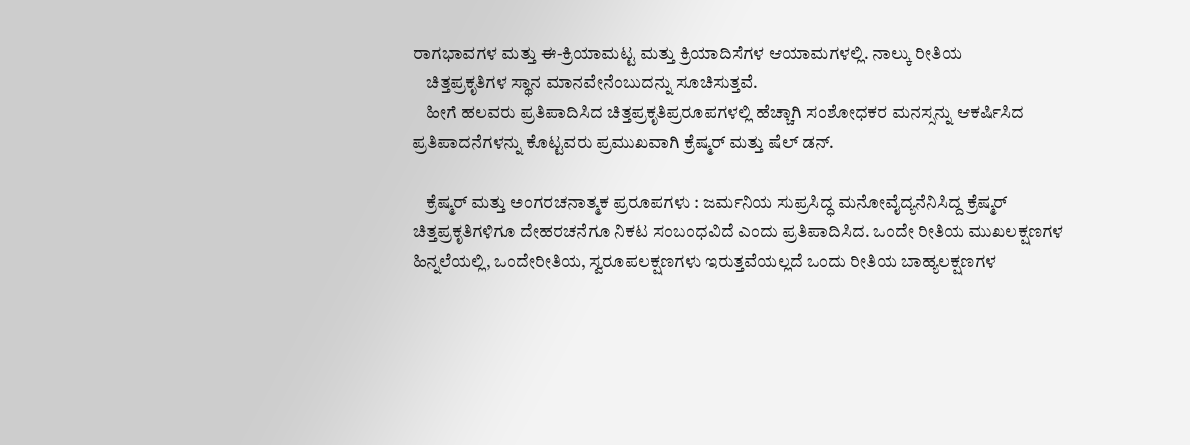ರಾಗಭಾವಗಳ ಮತ್ತು ಈ-ಕ್ರಿಯಾಮಟ್ಟ ಮತ್ತು ಕ್ರಿಯಾದಿಸೆಗಳ ಆಯಾಮಗಳಲ್ಲಿ. ನಾಲ್ಕು ರೀತಿಯ
    ಚಿತ್ತಪ್ರಕೃತಿಗಳ ಸ್ಥಾನ ಮಾನವೇನೆಂಬುದನ್ನು ಸೂಚಿಸುತ್ತವೆ.
    ಹೀಗೆ ಹಲವರು ಪ್ರತಿಪಾದಿಸಿದ ಚಿತ್ತಪ್ರಕೃತಿಪ್ರರೂಪಗಳಲ್ಲಿ ಹೆಚ್ಚಾಗಿ ಸಂಶೋಧಕರ ಮನಸ್ಸನ್ನು ಆಕರ್ಷಿಸಿದ ಪ್ರತಿಪಾದನೆಗಳನ್ನು ಕೊಟ್ಟವರು ಪ್ರಮುಖವಾಗಿ ಕ್ರೆಷ್ಮರ್ ಮತ್ತು ಷೆಲ್ ಡನ್.

    ಕ್ರೆಷ್ಮರ್ ಮತ್ತು ಅಂಗರಚನಾತ್ಮಕ ಪ್ರರೂಪಗಳು : ಜರ್ಮನಿಯ ಸುಪ್ರಸಿದ್ಧ ಮನೋವೈದ್ಯನೆನಿಸಿದ್ದ ಕ್ರೆಷ್ಮರ್ ಚಿತ್ತಪ್ರಕೃತಿಗಳಿಗೂ ದೇಹರಚನೆಗೂ ನಿಕಟ ಸಂಬಂಧವಿದೆ ಎಂದು ಪ್ರತಿಪಾದಿಸಿದ. ಒಂದೇ ರೀತಿಯ ಮುಖಲಕ್ಷಣಗಳ ಹಿನ್ನಲೆಯಲ್ಲಿ, ಒಂದೇರೀತಿಯ, ಸ್ವರೂಪಲಕ್ಷಣಗಳು ಇರುತ್ತವೆಯಲ್ಲದೆ ಒಂದು ರೀತಿಯ ಬಾಹ್ಯಲಕ್ಷಣಗಳ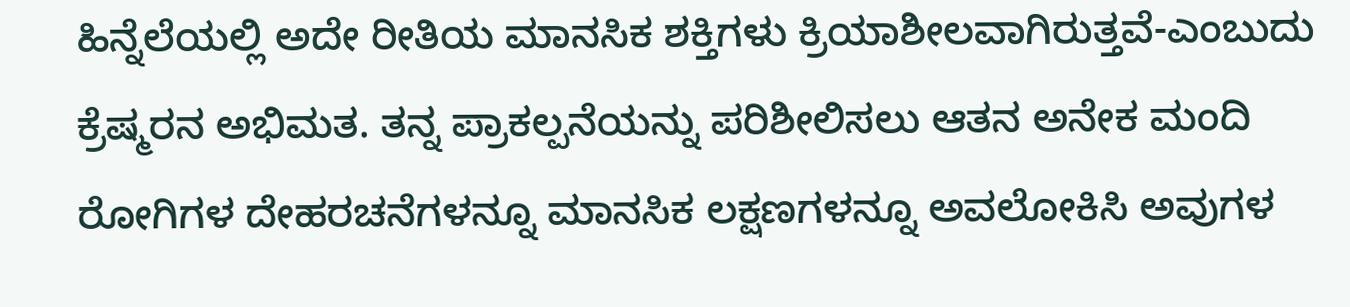ಹಿನ್ನೆಲೆಯಲ್ಲಿ ಅದೇ ರೀತಿಯ ಮಾನಸಿಕ ಶಕ್ತಿಗಳು ಕ್ರಿಯಾಶೀಲವಾಗಿರುತ್ತವೆ-ಎಂಬುದು ಕ್ರೆಷ್ಮರನ ಅಭಿಮತ. ತನ್ನ ಪ್ರಾಕಲ್ಪನೆಯನ್ನು ಪರಿಶೀಲಿಸಲು ಆತನ ಅನೇಕ ಮಂದಿ ರೋಗಿಗಳ ದೇಹರಚನೆಗಳನ್ನೂ ಮಾನಸಿಕ ಲಕ್ಷಣಗಳನ್ನೂ ಅವಲೋಕಿಸಿ ಅವುಗಳ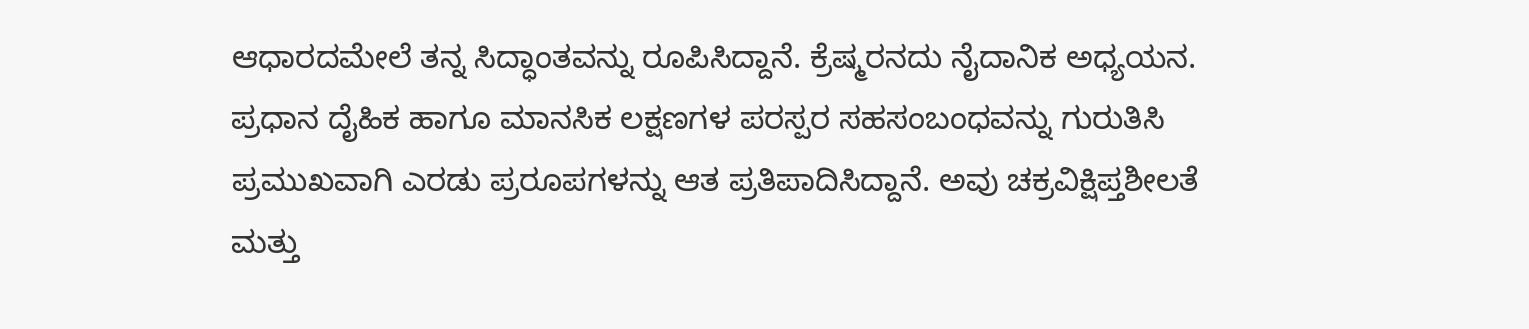ಆಧಾರದಮೇಲೆ ತನ್ನ ಸಿದ್ಧಾಂತವನ್ನು ರೂಪಿಸಿದ್ದಾನೆ. ಕ್ರೆಷ್ಮರನದು ನೈದಾನಿಕ ಅಧ್ಯಯನ. ಪ್ರಧಾನ ದೈಹಿಕ ಹಾಗೂ ಮಾನಸಿಕ ಲಕ್ಷಣಗಳ ಪರಸ್ಪರ ಸಹಸಂಬಂಧವನ್ನು ಗುರುತಿಸಿ ಪ್ರಮುಖವಾಗಿ ಎರಡು ಪ್ರರೂಪಗಳನ್ನು ಆತ ಪ್ರತಿಪಾದಿಸಿದ್ದಾನೆ. ಅವು ಚಕ್ರವಿಕ್ಷಿಪ್ತಶೀಲತೆ ಮತ್ತು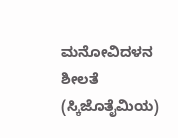ಮನೋವಿದಳನ ಶೀಲತೆ (ಸ್ಕಿಜೊತೈಮಿಯ)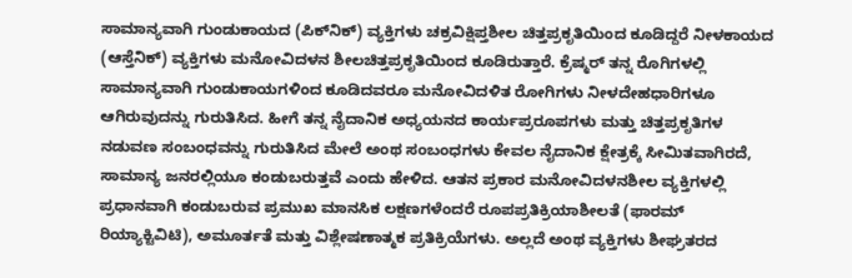ಸಾಮಾನ್ಯವಾಗಿ ಗುಂಡುಕಾಯದ (ಪಿಕ್‍ನಿಕ್) ವ್ಯಕ್ತಿಗಳು ಚಕ್ರವಿಕ್ಷಿಪ್ತಶೀಲ ಚಿತ್ತಪ್ರಕೃತಿಯಿಂದ ಕೂಡಿದ್ದರೆ ನೀಳಕಾಯದ (ಆಸ್ತೆನಿಕ್) ವ್ಯಕ್ತಿಗಳು ಮನೋವಿದಳನ ಶೀಲಚಿತ್ತಪ್ರಕೃತಿಯಿಂದ ಕೂಡಿರುತ್ತಾರೆ. ಕ್ರೆಷ್ಮರ್ ತನ್ನ ರೊಗಿಗಳಲ್ಲಿ ಸಾಮಾನ್ಯವಾಗಿ ಗುಂಡುಕಾಯಗಳಿಂದ ಕೂಡಿದವರೂ ಮನೋವಿದಳಿತ ರೋಗಿಗಳು ನೀಳದೇಹಧಾರಿಗಳೂ ಆಗಿರುವುದನ್ನು ಗುರುತಿಸಿದ. ಹೀಗೆ ತನ್ನ ನೈದಾನಿಕ ಅಧ್ಯಯನದ ಕಾರ್ಯಪ್ರರೂಪಗಳು ಮತ್ತು ಚಿತ್ತಪ್ರಕೃತಿಗಳ ನಡುವಣ ಸಂಬಂಧವನ್ನು ಗುರುತಿಸಿದ ಮೇಲೆ ಅಂಥ ಸಂಬಂಧಗಳು ಕೇವಲ ನೈದಾನಿಕ ಕ್ಷೇತ್ರಕ್ಕೆ ಸೀಮಿತವಾಗಿರದೆ, ಸಾಮಾನ್ಯ ಜನರಲ್ಲಿಯೂ ಕಂಡುಬರುತ್ತವೆ ಎಂದು ಹೇಳಿದ. ಆತನ ಪ್ರಕಾರ ಮನೋವಿದಳನಶೀಲ ವ್ಯಕ್ತಿಗಳಲ್ಲಿ ಪ್ರಧಾನವಾಗಿ ಕಂಡುಬರುವ ಪ್ರಮುಖ ಮಾನಸಿಕ ಲಕ್ಷಣಗಳೆಂದರೆ ರೂಪಪ್ರತಿಕ್ರಿಯಾಶೀಲತೆ (ಫಾರಮ್ ರಿಯ್ಯಾಕ್ಟಿವಿಟಿ), ಅಮೂರ್ತತೆ ಮತ್ತು ವಿಶ್ಲೇಷಣಾತ್ಮಕ ಪ್ರತಿಕ್ರಿಯೆಗಳು. ಅಲ್ಲದೆ ಅಂಥ ವ್ಯಕ್ತಿಗಳು ಶೀಘ್ರತರದ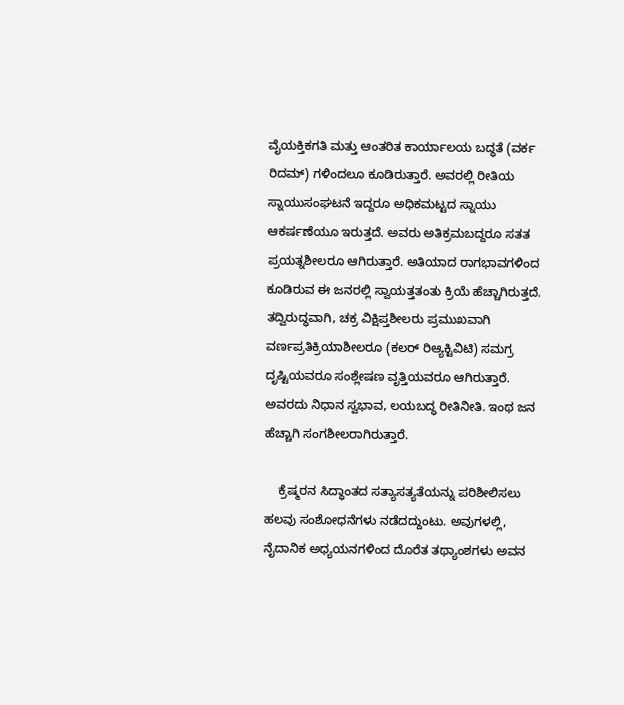ವೈಯಕ್ತಿಕಗತಿ ಮತ್ತು ಆಂತರಿತ ಕಾರ್ಯಾಲಯ ಬದ್ಧತೆ (ವರ್ಕ ರಿದಮ್) ಗಳಿಂದಲೂ ಕೂಡಿರುತ್ತಾರೆ. ಅವರಲ್ಲಿ ರೀತಿಯ ಸ್ನಾಯುಸಂಘಟನೆ ಇದ್ದರೂ ಅಧಿಕಮಟ್ಟದ ಸ್ನಾಯು ಆಕರ್ಷಣೆಯೂ ಇರುತ್ತದೆ. ಅವರು ಅತಿಕ್ರಮಬದ್ದರೂ ಸತತ ಪ್ರಯತ್ನಶೀಲರೂ ಆಗಿರುತ್ತಾರೆ. ಅತಿಯಾದ ರಾಗಭಾವಗಳಿಂದ ಕೂಡಿರುವ ಈ ಜನರಲ್ಲಿ ಸ್ವಾಯತ್ತತಂತು ಕ್ರಿಯೆ ಹೆಚ್ಚಾಗಿರುತ್ತದೆ. ತದ್ವಿರುದ್ಧವಾಗಿ, ಚಕ್ರ ವಿಕ್ಷಿಪ್ತಶೀಲರು ಪ್ರಮುಖವಾಗಿ ವರ್ಣಪ್ರತಿಕ್ರಿಯಾಶೀಲರೂ (ಕಲರ್ ರಿಆ್ಯಕ್ಟಿವಿಟಿ) ಸಮಗ್ರ ದೃಷ್ಟಿಯವರೂ ಸಂಶ್ಲೇಷಣ ವೃತ್ತಿಯವರೂ ಆಗಿರುತ್ತಾರೆ. ಅವರದು ನಿಧಾನ ಸ್ವಭಾವ, ಲಯಬದ್ಧ ರೀತಿನೀತಿ. ಇಂಥ ಜನ ಹೆಚ್ಚಾಗಿ ಸಂಗಶೀಲರಾಗಿರುತ್ತಾರೆ.

    ಕ್ರೆಷ್ಮರನ ಸಿದ್ಧಾಂತದ ಸತ್ಯಾಸತ್ಯತೆಯನ್ನು ಪರಿಶೀಲಿಸಲು ಹಲವು ಸಂಶೋಧನೆಗಳು ನಡೆದದ್ದುಂಟು. ಅವುಗಳಲ್ಲಿ, ನೈದಾನಿಕ ಅಧ್ಯಯನಗಳಿಂದ ದೊರೆತ ತಥ್ಯಾಂಶಗಳು ಅವನ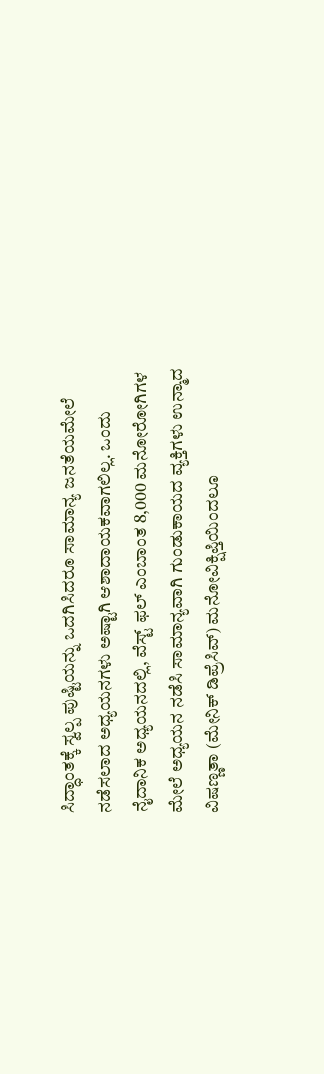ಸಿದ್ಧಾಂತಕ್ಕೆ ಸ್ವಲ್ಪ ಪುಷ್ಟಿಯನ್ನು ಒದಗಿಸಿದರೂ ಸಾಮಾನ್ಯ ಜನತೆಯಮೇಲೆ ನಡೆಸಲಾದ ಅಧ್ಯಯನಗಳು ಅಷ್ಟಾಗಿ ಆಶಾದಾಯಕವಾಗಲಿಲ್ಲ. ಒಂದು ನೈದಾನಿಕ ಅಧ್ಯಯನದಲ್ಲಿ, ವೆಸ್ಟ್ ಫಲ್ ಎಂಬಾಂತ 8,000 ಮನೋರೋಗಿಗಳ ಮೇಲೆ ಅಧ್ಯಯನ ನಡೆಸಿ ಸಾಮಾನ್ಯವಾಗಿ ಗುಂಡುಕಾಯದ ವ್ಯಕ್ತಿಗಳು ಉನ್ಮಾದ ವಿಷಣ್ಣತಾ (ಮೇನಿಕ್ ಡಿಪ್ರೆಸಿವ್) ಮನೋವಿಕ್ಷಿಪ್ತಿಯಿಂದಲೂ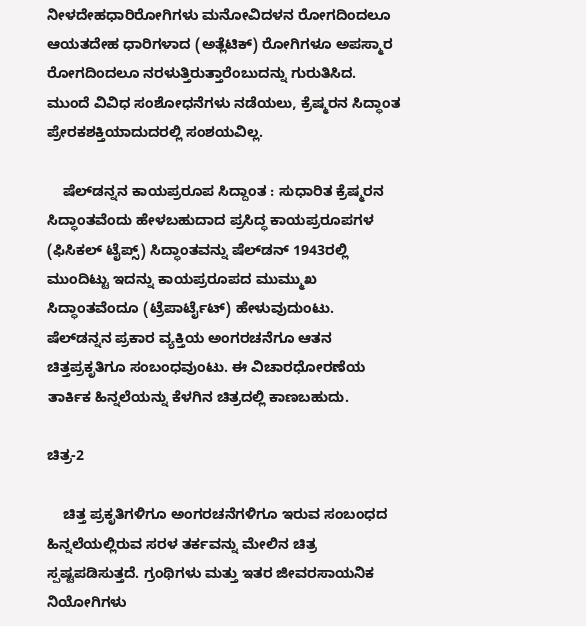ನೀಳದೇಹಧಾರಿರೋಗಿಗಳು ಮನೋವಿದಳನ ರೋಗದಿಂದಲೂ ಆಯತದೇಹ ಧಾರಿಗಳಾದ (ಅತ್ಲೆಟಿಕ್) ರೋಗಿಗಳೂ ಅಪಸ್ಮಾರ ರೋಗದಿಂದಲೂ ನರಳುತ್ತಿರುತ್ತಾರೆಂಬುದನ್ನು ಗುರುತಿಸಿದ. ಮುಂದೆ ವಿವಿಧ ಸಂಶೋಧನೆಗಳು ನಡೆಯಲು, ಕ್ರೆಷ್ಮರನ ಸಿದ್ಧಾಂತ ಪ್ರೇರಕಶಕ್ತಿಯಾದುದರಲ್ಲಿ ಸಂಶಯವಿಲ್ಲ.

    ಷೆಲ್‍ಡನ್ನನ ಕಾಯಪ್ರರೂಪ ಸಿದ್ದಾಂತ : ಸುಧಾರಿತ ಕ್ರೆಷ್ಮರನ ಸಿದ್ಧಾಂತವೆಂದು ಹೇಳಬಹುದಾದ ಪ್ರಸಿದ್ಧ ಕಾಯಪ್ರರೂಪಗಳ (ಫಿಸಿಕಲ್ ಟೈಪ್ಸ್) ಸಿದ್ಧಾಂತವನ್ನು ಷೆಲ್‍ಡನ್ 1943ರಲ್ಲಿ ಮುಂದಿಟ್ಟು ಇದನ್ನು ಕಾಯಪ್ರರೂಪದ ಮುಮ್ಮುಖ ಸಿದ್ಧಾಂತವೆಂದೂ (ಟ್ರೆಪಾರ್ಟೈಟ್) ಹೇಳುವುದುಂಟು. ಷೆಲ್‍ಡನ್ನನ ಪ್ರಕಾರ ವ್ಯಕ್ತಿಯ ಅಂಗರಚನೆಗೂ ಆತನ ಚಿತ್ತಪ್ರಕೃತಿಗೂ ಸಂಬಂಧವುಂಟು. ಈ ವಿಚಾರಧೋರಣೆಯ ತಾರ್ಕಿಕ ಹಿನ್ನಲೆಯನ್ನು ಕೆಳಗಿನ ಚಿತ್ರದಲ್ಲಿ ಕಾಣಬಹುದು.

ಚಿತ್ರ-2

    ಚಿತ್ತ ಪ್ರಕೃತಿಗಳಿಗೂ ಅಂಗರಚನೆಗಳಿಗೂ ಇರುವ ಸಂಬಂಧದ ಹಿನ್ನಲೆಯಲ್ಲಿರುವ ಸರಳ ತರ್ಕವನ್ನು ಮೇಲಿನ ಚಿತ್ರ ಸ್ಪಷ್ಟಪಡಿಸುತ್ತದೆ. ಗ್ರಂಥಿಗಳು ಮತ್ತು ಇತರ ಜೀವರಸಾಯನಿಕ ನಿಯೋಗಿಗಳು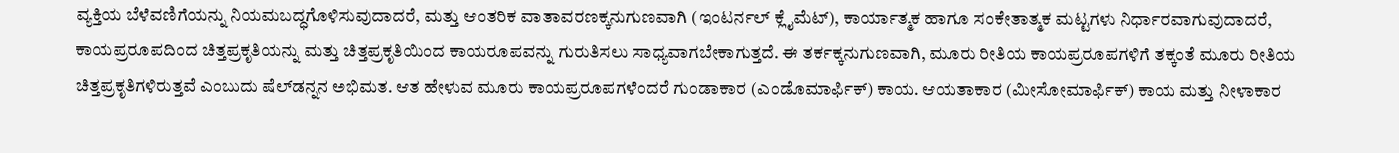ವ್ಯಕ್ತಿಯ ಬೆಳೆವಣಿಗೆಯನ್ನು ನಿಯಮಬದ್ಧಗೊಳಿಸುವುದಾದರೆ, ಮತ್ತು ಆಂತರಿಕ ವಾತಾವರಣಕ್ಕನುಗುಣವಾಗಿ (ಇಂಟರ್ನಲ್ ಕ್ಲೈಮೆಟ್), ಕಾರ್ಯಾತ್ಮಕ ಹಾಗೂ ಸಂಕೇತಾತ್ಮಕ ಮಟ್ಟಗಳು ನಿರ್ಧಾರವಾಗುವುದಾದರೆ, ಕಾಯಪ್ರರೂಪದಿಂದ ಚಿತ್ತಪ್ರಕೃತಿಯನ್ನು ಮತ್ತು ಚಿತ್ತಪ್ರಕೃತಿಯಿಂದ ಕಾಯರೂಪವನ್ನು ಗುರುತಿಸಲು ಸಾಧ್ಯವಾಗಬೇಕಾಗುತ್ತದೆ. ಈ ತರ್ಕಕ್ಕನುಗುಣವಾಗಿ, ಮೂರು ರೀತಿಯ ಕಾಯಪ್ರರೂಪಗಳಿಗೆ ತಕ್ಕಂತೆ ಮೂರು ರೀತಿಯ ಚಿತ್ತಪ್ರಕೃತಿಗಳಿರುತ್ತವೆ ಎಂಬುದು ಷೆಲ್‍ಡನ್ನನ ಅಭಿಮತ. ಆತ ಹೇಳುವ ಮೂರು ಕಾಯಪ್ರರೂಪಗಳೆಂದರೆ ಗುಂಡಾಕಾರ (ಎಂಡೊಮಾರ್ಫಿಕ್) ಕಾಯ. ಆಯತಾಕಾರ (ಮೀಸೋಮಾರ್ಫಿಕ್) ಕಾಯ ಮತ್ತು ನೀಳಾಕಾರ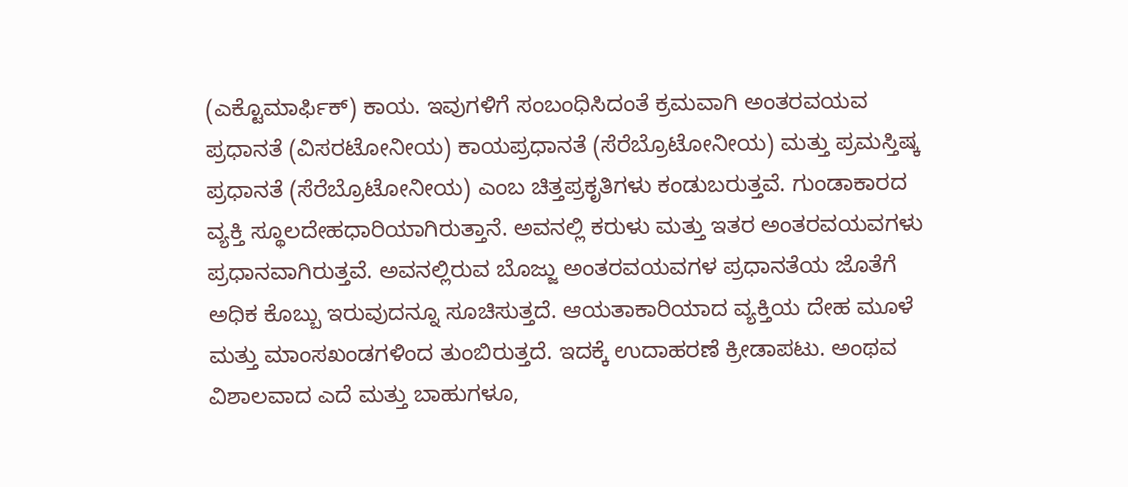(ಎಕ್ಟೊಮಾರ್ಫಿಕ್) ಕಾಯ. ಇವುಗಳಿಗೆ ಸಂಬಂಧಿಸಿದಂತೆ ಕ್ರಮವಾಗಿ ಅಂತರವಯವ ಪ್ರಧಾನತೆ (ವಿಸರಟೋನೀಯ) ಕಾಯಪ್ರಧಾನತೆ (ಸೆರೆಬ್ರೊಟೋನೀಯ) ಮತ್ತು ಪ್ರಮಸ್ತಿಷ್ಕ ಪ್ರಧಾನತೆ (ಸೆರೆಬ್ರೊಟೋನೀಯ) ಎಂಬ ಚಿತ್ತಪ್ರಕೃತಿಗಳು ಕಂಡುಬರುತ್ತವೆ. ಗುಂಡಾಕಾರದ ವ್ಯಕ್ತಿ ಸ್ಥೂಲದೇಹಧಾರಿಯಾಗಿರುತ್ತಾನೆ. ಅವನಲ್ಲಿ ಕರುಳು ಮತ್ತು ಇತರ ಅಂತರವಯವಗಳು ಪ್ರಧಾನವಾಗಿರುತ್ತವೆ. ಅವನಲ್ಲಿರುವ ಬೊಜ್ಜು ಅಂತರವಯವಗಳ ಪ್ರಧಾನತೆಯ ಜೊತೆಗೆ ಅಧಿಕ ಕೊಬ್ಬು ಇರುವುದನ್ನೂ ಸೂಚಿಸುತ್ತದೆ. ಆಯತಾಕಾರಿಯಾದ ವ್ಯಕ್ತಿಯ ದೇಹ ಮೂಳೆ ಮತ್ತು ಮಾಂಸಖಂಡಗಳಿಂದ ತುಂಬಿರುತ್ತದೆ. ಇದಕ್ಕೆ ಉದಾಹರಣೆ ಕ್ರೀಡಾಪಟು. ಅಂಥವ ವಿಶಾಲವಾದ ಎದೆ ಮತ್ತು ಬಾಹುಗಳೂ,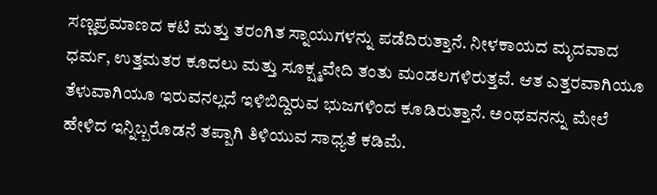ಸಣ್ಣಪ್ರಮಾಣದ ಕಟಿ ಮತ್ತು ತರಂಗಿತ ಸ್ನಾಯುಗಳನ್ನು ಪಡೆದಿರುತ್ತಾನೆ. ನೀಳಕಾಯದ ಮೃದವಾದ ಧರ್ಮ, ಉತ್ತಮತರ ಕೂದಲು ಮತ್ತು ಸೂಕ್ಷ್ಮವೇದಿ ತಂತು ಮಂಡಲಗಳಿರುತ್ತವೆ. ಆತ ಎತ್ತರವಾಗಿಯೂ ತೆಳುವಾಗಿಯೂ ಇರುವನಲ್ಲದೆ ಇಳಿಬಿದ್ದಿರುವ ಭುಜಗಳಿಂದ ಕೂಡಿರುತ್ತಾನೆ. ಅಂಥವನನ್ನು ಮೇಲೆ ಹೇಳಿದ ಇನ್ನಿಬ್ಬರೊಡನೆ ತಪ್ಪಾಗಿ ತಿಳಿಯುವ ಸಾಧ್ಯತೆ ಕಡಿಮೆ.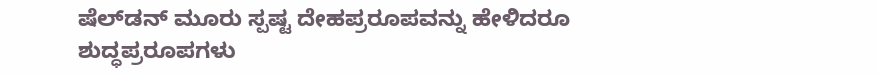ಷೆಲ್‍ಡನ್ ಮೂರು ಸ್ಪಷ್ಟ ದೇಹಪ್ರರೂಪವನ್ನು ಹೇಳಿದರೂ ಶುದ್ಧಪ್ರರೂಪಗಳು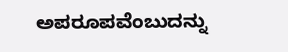ಅಪರೂಪವೆಂಬುದನ್ನು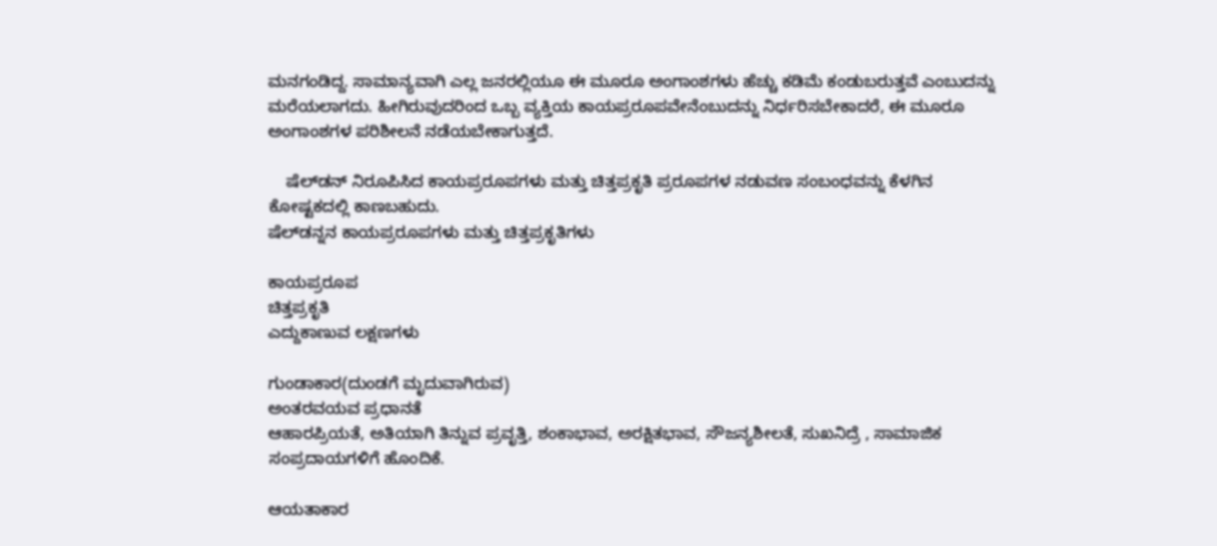ಮನಗಂಡಿದ್ದ. ಸಾಮಾನ್ಯವಾಗಿ ಎಲ್ಲ ಜನರಲ್ಲಿಯೂ ಈ ಮೂರೂ ಅಂಗಾಂಶಗಳು ಹೆಚ್ಚು ಕಡಿಮೆ ಕಂಡುಬರುತ್ತವೆ ಎಂಬುದನ್ನು ಮರೆಯಲಾಗದು. ಹೀಗಿರುವುದರಿಂದ ಒಬ್ಬ ವ್ಯಕ್ತಿಯ ಕಾಯಪ್ರರೂಪವೇನೆಂಬುದನ್ನು ನಿರ್ಧರಿಸಬೇಕಾದರೆ, ಈ ಮೂರೂ ಅಂಗಾಂಶಗಳ ಪರಿಶೀಲನೆ ನಡೆಯಬೇಕಾಗುತ್ತದೆ.

    ಷೆಲ್‍ಡನ್ ನಿರೂಪಿಸಿದ ಕಾಯಪ್ರರೂಪಗಳು ಮತ್ತು ಚಿತ್ತಪ್ರಕೃತಿ ಪ್ರರೂಪಗಳ ನಡುವಣ ಸಂಬಂಧವನ್ನು ಕೆಳಗಿನ ಕೋಷ್ಟಕದಲ್ಲಿ ಕಾಣಬಹುದು.
ಷೆಲ್‍ಡನ್ನನ ಕಾಯಪ್ರರೂಪಗಳು ಮತ್ತು ಚಿತ್ತಪ್ರಕೃತಿಗಳು

ಕಾಯಪ್ರರೂಪ
ಚಿತ್ತಪ್ರಕೃತಿ
ಎದ್ದುಕಾಣುವ ಲಕ್ಷಣಗಳು

ಗುಂಡಾಕಾರ(ದುಂಡಗೆ ಮೃದುವಾಗಿರುವ)
ಅಂತರವಯವ ಪ್ರಧಾನತೆ
ಆಹಾರಪ್ರಿಯತೆ, ಅತಿಯಾಗಿ ತಿನ್ನುವ ಪ್ರವೃತ್ತಿ, ಶಂಕಾಭಾವ, ಅರಕ್ಷಿತಭಾವ, ಸೌಜನ್ಯಶೀಲತೆ, ಸುಖನಿದ್ರೆ , ಸಾಮಾಜಿಕ ಸಂಪ್ರದಾಯಗಳಿಗೆ ಹೊಂದಿಕೆ.

ಆಯತಾಕಾರ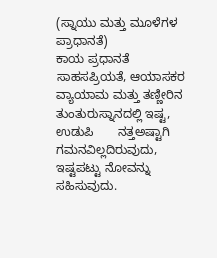(ಸ್ನಾಯು ಮತ್ತು ಮೂಳೆಗಳ  ಪ್ರಾಧಾನತೆ)
ಕಾಯ ಪ್ರಧಾನತೆ
ಸಾಹಸಪ್ರಿಯತೆ, ಆಯಾಸಕರ ವ್ಯಾಯಾಮ ಮತ್ತು ತಣ್ಣೀರಿನ       ತುಂತುರುಸ್ನಾನದಲ್ಲಿ ಇಷ್ಟ, ಉಡುಪಿ       ನತ್ತಅಷ್ಟಾಗಿ ಗಮನವಿಲ್ಲದಿರುವುದು,       ಇಷ್ಟಪಟ್ಟು ನೋವನ್ನು ಸಹಿಸುವುದು.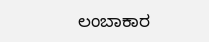ಲಂಬಾಕಾರ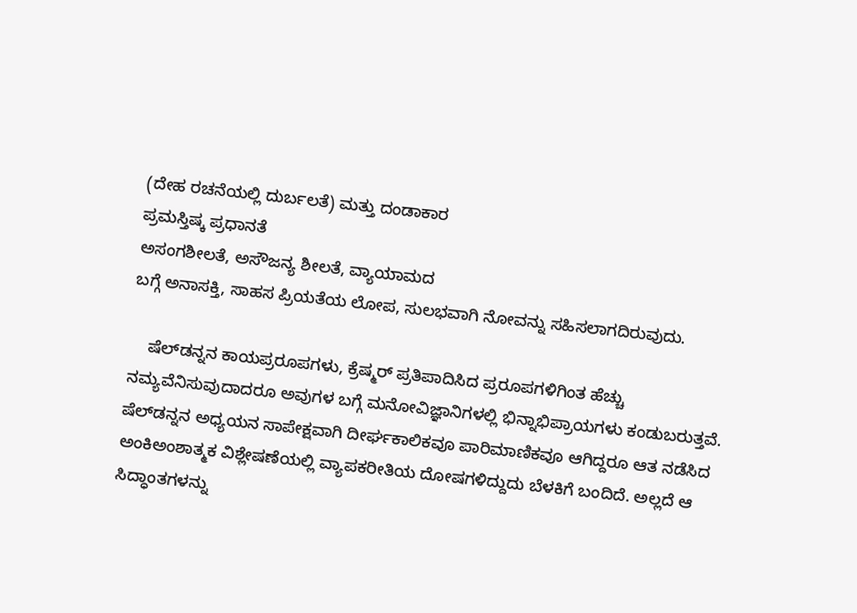(ದೇಹ ರಚನೆಯಲ್ಲಿ ದುರ್ಬಲತೆ) ಮತ್ತು ದಂಡಾಕಾರ
ಪ್ರಮಸ್ತಿಷ್ಕ ಪ್ರಧಾನತೆ
ಅಸಂಗಶೀಲತೆ, ಅಸೌಜನ್ಯ ಶೀಲತೆ, ವ್ಯಾಯಾಮದ
ಬಗ್ಗೆ ಅನಾಸಕ್ತಿ, ಸಾಹಸ ಪ್ರಿಯತೆಯ ಲೋಪ, ಸುಲಭವಾಗಿ ನೋವನ್ನು ಸಹಿಸಲಾಗದಿರುವುದು.

    ಷೆಲ್‍ಡನ್ನನ ಕಾಯಪ್ರರೂಪಗಳು, ಕ್ರೆಷ್ಮರ್ ಪ್ರತಿಪಾದಿಸಿದ ಪ್ರರೂಪಗಳಿಗಿಂತ ಹೆಚ್ಚು ನಮ್ಯವೆನಿಸುವುದಾದರೂ ಅವುಗಳ ಬಗ್ಗೆ ಮನೋವಿಜ್ಞಾನಿಗಳಲ್ಲಿ ಭಿನ್ನಾಭಿಪ್ರಾಯಗಳು ಕಂಡುಬರುತ್ತವೆ. ಷೆಲ್‍ಡನ್ನನ ಅಧ್ಯಯನ ಸಾಪೇಕ್ಷವಾಗಿ ದೀರ್ಘಕಾಲಿಕವೂ ಪಾರಿಮಾಣಿಕವೂ ಆಗಿದ್ದರೂ ಆತ ನಡೆಸಿದ ಅಂಕಿಅಂಶಾತ್ಮಕ ವಿಶ್ಲೇಷಣೆಯಲ್ಲಿ ವ್ಯಾಪಕರೀತಿಯ ದೋಷಗಳಿದ್ದುದು ಬೆಳಕಿಗೆ ಬಂದಿದೆ. ಅಲ್ಲದೆ ಆ ಸಿದ್ಧಾಂತಗಳನ್ನು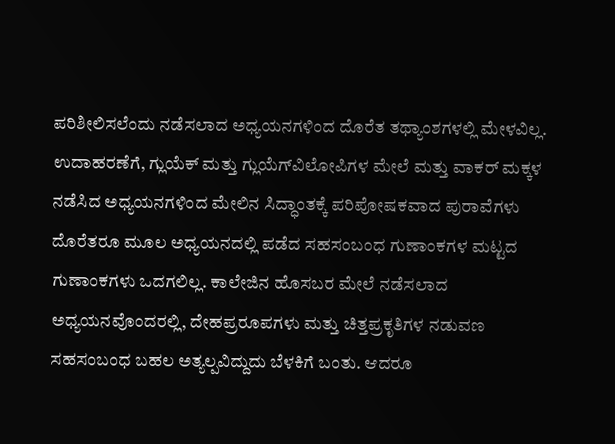ಪರಿಶೀಲಿಸಲೆಂದು ನಡೆಸಲಾದ ಅಧ್ಯಯನಗಳಿಂದ ದೊರೆತ ತಥ್ಯಾಂಶಗಳಲ್ಲಿ ಮೇಳವಿಲ್ಲ. ಉದಾಹರಣೆಗೆ, ಗ್ಲುಯೆಕ್ ಮತ್ತು ಗ್ಲುಯೆಗ್‍ವಿಲೋಪಿಗಳ ಮೇಲೆ ಮತ್ತು ವಾಕರ್ ಮಕ್ಕಳ ನಡೆಸಿದ ಅಧ್ಯಯನಗಳಿಂದ ಮೇಲಿನ ಸಿದ್ಧಾಂತಕ್ಕೆ ಪರಿಪೋಷಕವಾದ ಪುರಾವೆಗಳು ದೊರೆತರೂ ಮೂಲ ಅಧ್ಯಯನದಲ್ಲಿ ಪಡೆದ ಸಹಸಂಬಂಧ ಗುಣಾಂಕಗಳ ಮಟ್ಟದ ಗುಣಾಂಕಗಳು ಒದಗಲಿಲ್ಲ. ಕಾಲೇಜಿನ ಹೊಸಬರ ಮೇಲೆ ನಡೆಸಲಾದ ಅಧ್ಯಯನವೊಂದರಲ್ಲಿ, ದೇಹಪ್ರರೂಪಗಳು ಮತ್ತು ಚಿತ್ತಪ್ರಕೃತಿಗಳ ನಡುವಣ ಸಹಸಂಬಂಧ ಬಹಲ ಅತ್ಯಲ್ಪವಿದ್ದುದು ಬೆಳಕಿಗೆ ಬಂತು. ಆದರೂ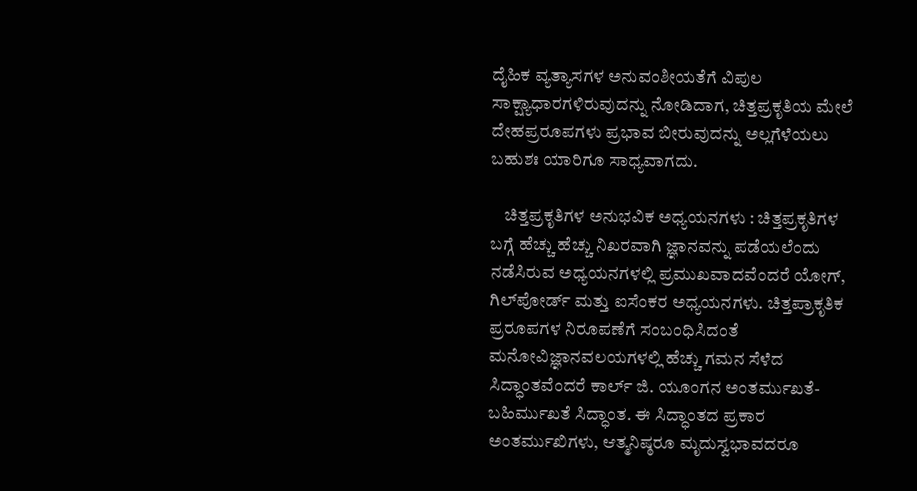ದೈಹಿಕ ವ್ಯತ್ಯಾಸಗಳ ಅನುವಂಶೀಯತೆಗೆ ವಿಪುಲ ಸಾಕ್ಷ್ಯಾಧಾರಗಳಿರುವುದನ್ನು ನೋಡಿದಾಗ, ಚಿತ್ತಪ್ರಕೃತಿಯ ಮೇಲೆ ದೇಹಪ್ರರೂಪಗಳು ಪ್ರಭಾವ ಬೀರುವುದನ್ನು ಅಲ್ಲಗೆಳೆಯಲು ಬಹುಶಃ ಯಾರಿಗೂ ಸಾಧ್ಯವಾಗದು.

    ಚಿತ್ತಪ್ರಕೃತಿಗಳ ಅನುಭವಿಕ ಅಧ್ಯಯನಗಳು : ಚಿತ್ತಪ್ರಕೃತಿಗಳ ಬಗ್ಗೆ ಹೆಚ್ಚು ಹೆಚ್ಚು ನಿಖರವಾಗಿ ಜ್ಞಾನವನ್ನು ಪಡೆಯಲೆಂದು ನಡೆಸಿರುವ ಅಧ್ಯಯನಗಳಲ್ಲಿ ಪ್ರಮುಖವಾದವೆಂದರೆ ಯೋಗ್, ಗಿಲ್‍ಪೋರ್ಡ್ ಮತ್ತು ಐಸೆಂಕರ ಅಧ್ಯಯನಗಳು. ಚಿತ್ತಪ್ರಾಕೃತಿಕ ಪ್ರರೂಪಗಳ ನಿರೂಪಣೆಗೆ ಸಂಬಂಧಿಸಿದಂತೆ ಮನೋವಿಜ್ಞಾನವಲಯಗಳಲ್ಲಿ ಹೆಚ್ಚು ಗಮನ ಸೆಳೆದ ಸಿದ್ಧಾಂತವೆಂದರೆ ಕಾರ್ಲ್ ಜಿ. ಯೂಂಗನ ಅಂತರ್ಮುಖತೆ-ಬಹಿರ್ಮುಖತೆ ಸಿದ್ಧಾಂತ. ಈ ಸಿದ್ಧಾಂತದ ಪ್ರಕಾರ ಅಂತರ್ಮುಖಿಗಳು, ಆತ್ಮನಿಷ್ಠರೂ ಮೃದುಸ್ವಭಾವದರೂ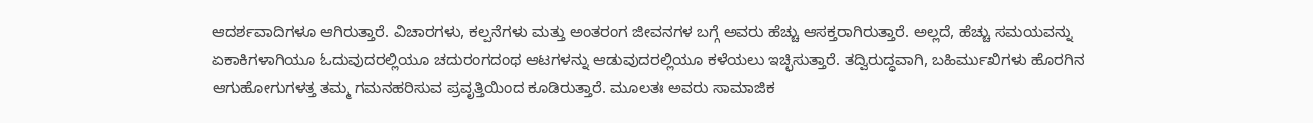ಆದರ್ಶವಾದಿಗಳೂ ಆಗಿರುತ್ತಾರೆ. ವಿಚಾರಗಳು, ಕಲ್ಪನೆಗಳು ಮತ್ತು ಅಂತರಂಗ ಜೀವನಗಳ ಬಗ್ಗೆ ಅವರು ಹೆಚ್ಚು ಆಸಕ್ತರಾಗಿರುತ್ತಾರೆ. ಅಲ್ಲದೆ, ಹೆಚ್ಚು ಸಮಯವನ್ನು ಏಕಾಕಿಗಳಾಗಿಯೂ ಓದುವುದರಲ್ಲಿಯೂ ಚದುರಂಗದಂಥ ಆಟಗಳನ್ನು ಆಡುವುದರಲ್ಲಿಯೂ ಕಳೆಯಲು ಇಚ್ಛಿಸುತ್ತಾರೆ. ತದ್ವಿರುದ್ಧವಾಗಿ, ಬಹಿರ್ಮುಖಿಗಳು ಹೊರಗಿನ ಆಗುಹೋಗುಗಳತ್ತ ತಮ್ಮ ಗಮನಹರಿಸುವ ಪ್ರವೃತ್ತಿಯಿಂದ ಕೂಡಿರುತ್ತಾರೆ. ಮೂಲತಃ ಅವರು ಸಾಮಾಜಿಕ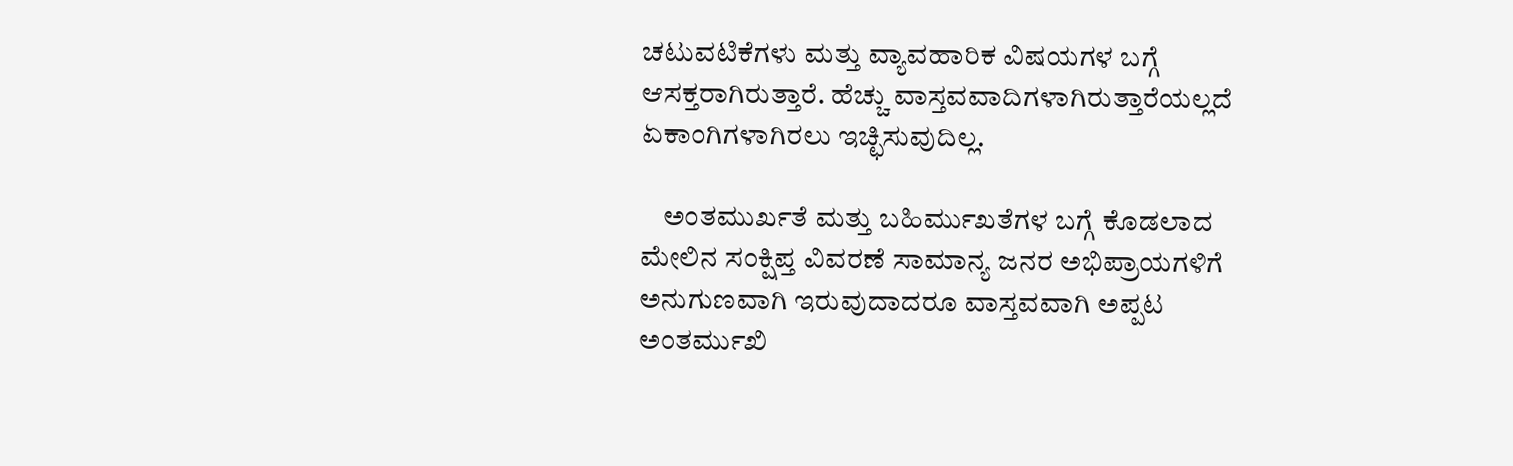ಚಟುವಟಿಕೆಗಳು ಮತ್ತು ವ್ಯಾವಹಾರಿಕ ವಿಷಯಗಳ ಬಗ್ಗೆ ಆಸಕ್ತರಾಗಿರುತ್ತಾರೆ. ಹೆಚ್ಚು ವಾಸ್ತವವಾದಿಗಳಾಗಿರುತ್ತಾರೆಯಲ್ಲದೆ ಏಕಾಂಗಿಗಳಾಗಿರಲು ಇಚ್ಛಿಸುವುದಿಲ್ಲ.

    ಅಂತಮುರ್ಖತೆ ಮತ್ತು ಬಹಿರ್ಮುಖತೆಗಳ ಬಗ್ಗೆ ಕೊಡಲಾದ ಮೇಲಿನ ಸಂಕ್ಷಿಪ್ತ ವಿವರಣೆ ಸಾಮಾನ್ಯ ಜನರ ಅಭಿಪ್ರಾಯಗಳಿಗೆ ಅನುಗುಣವಾಗಿ ಇರುವುದಾದರೂ ವಾಸ್ತವವಾಗಿ ಅಪ್ಪಟ ಅಂತರ್ಮುಖಿ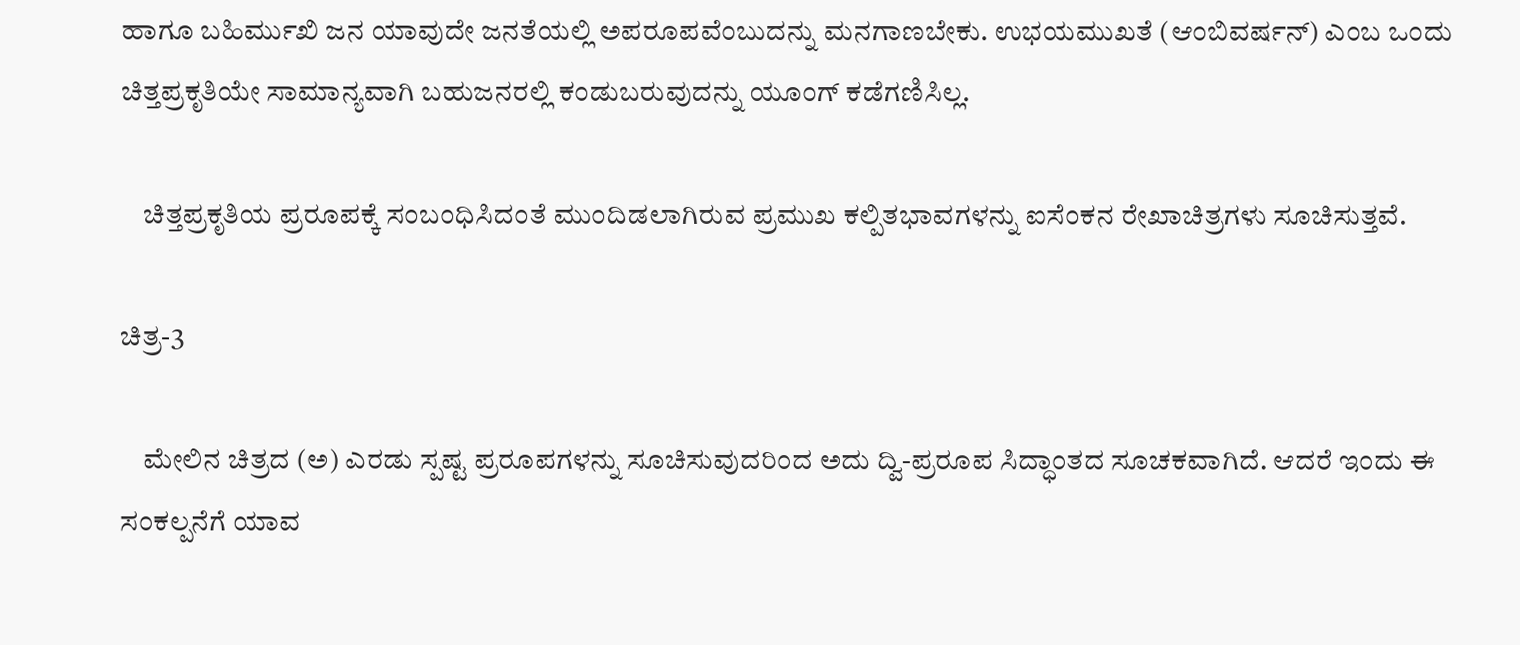ಹಾಗೂ ಬಹಿರ್ಮುಖಿ ಜನ ಯಾವುದೇ ಜನತೆಯಲ್ಲಿ ಅಪರೂಪವೆಂಬುದನ್ನು ಮನಗಾಣಬೇಕು. ಉಭಯಮುಖತೆ (ಆಂಬಿವರ್ಷನ್) ಎಂಬ ಒಂದು ಚಿತ್ತಪ್ರಕೃತಿಯೇ ಸಾಮಾನ್ಯವಾಗಿ ಬಹುಜನರಲ್ಲಿ ಕಂಡುಬರುವುದನ್ನು ಯೂಂಗ್ ಕಡೆಗಣಿಸಿಲ್ಲ.

    ಚಿತ್ತಪ್ರಕೃತಿಯ ಪ್ರರೂಪಕ್ಕೆ ಸಂಬಂಧಿಸಿದಂತೆ ಮುಂದಿಡಲಾಗಿರುವ ಪ್ರಮುಖ ಕಲ್ಪಿತಭಾವಗಳನ್ನು ಐಸೆಂಕನ ರೇಖಾಚಿತ್ರಗಳು ಸೂಚಿಸುತ್ತವೆ.

ಚಿತ್ರ-3

    ಮೇಲಿನ ಚಿತ್ರದ (ಅ) ಎರಡು ಸ್ಪಷ್ಟ ಪ್ರರೂಪಗಳನ್ನು ಸೂಚಿಸುವುದರಿಂದ ಅದು ದ್ವಿ-ಪ್ರರೂಪ ಸಿದ್ಧಾಂತದ ಸೂಚಕವಾಗಿದೆ. ಆದರೆ ಇಂದು ಈ ಸಂಕಲ್ಪನೆಗೆ ಯಾವ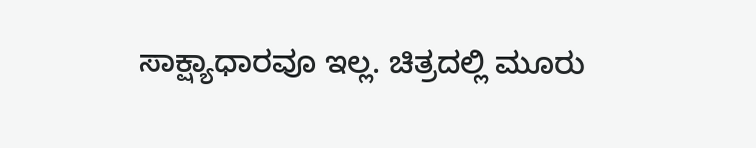ಸಾಕ್ಷ್ಯಾಧಾರವೂ ಇಲ್ಲ. ಚಿತ್ರದಲ್ಲಿ ಮೂರು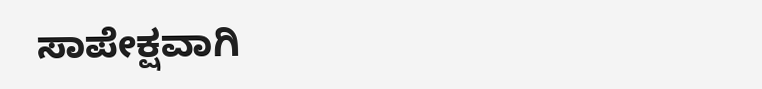ಸಾಪೇಕ್ಷವಾಗಿ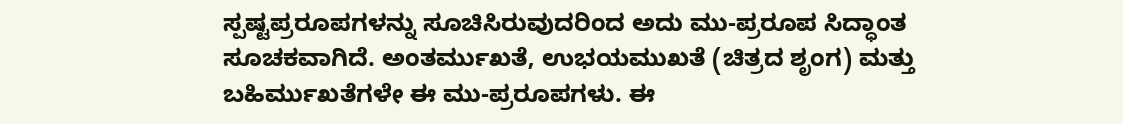ಸ್ಪಷ್ಟಪ್ರರೂಪಗಳನ್ನು ಸೂಚಿಸಿರುವುದರಿಂದ ಅದು ಮು-ಪ್ರರೂಪ ಸಿದ್ಧಾಂತ ಸೂಚಕವಾಗಿದೆ. ಅಂತರ್ಮುಖತೆ, ಉಭಯಮುಖತೆ (ಚಿತ್ರದ ಶೃಂಗ) ಮತ್ತು ಬಹಿರ್ಮುಖತೆಗಳೇ ಈ ಮು-ಪ್ರರೂಪಗಳು. ಈ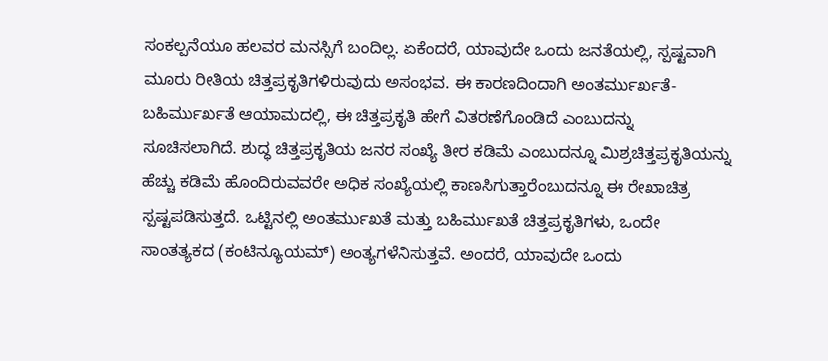ಸಂಕಲ್ಪನೆಯೂ ಹಲವರ ಮನಸ್ಸಿಗೆ ಬಂದಿಲ್ಲ. ಏಕೆಂದರೆ, ಯಾವುದೇ ಒಂದು ಜನತೆಯಲ್ಲಿ, ಸ್ಪಷ್ಟವಾಗಿ ಮೂರು ರೀತಿಯ ಚಿತ್ತಪ್ರಕೃತಿಗಳಿರುವುದು ಅಸಂಭವ. ಈ ಕಾರಣದಿಂದಾಗಿ ಅಂತರ್ಮುರ್ಖತೆ-ಬಹಿರ್ಮುರ್ಖತೆ ಆಯಾಮದಲ್ಲಿ, ಈ ಚಿತ್ತಪ್ರಕೃತಿ ಹೇಗೆ ವಿತರಣೆಗೊಂಡಿದೆ ಎಂಬುದನ್ನು ಸೂಚಿಸಲಾಗಿದೆ. ಶುದ್ಧ ಚಿತ್ತಪ್ರಕೃತಿಯ ಜನರ ಸಂಖ್ಯೆ ತೀರ ಕಡಿಮೆ ಎಂಬುದನ್ನೂ ಮಿಶ್ರಚಿತ್ತಪ್ರಕೃತಿಯನ್ನು ಹೆಚ್ಚು ಕಡಿಮೆ ಹೊಂದಿರುವವರೇ ಅಧಿಕ ಸಂಖ್ಯೆಯಲ್ಲಿ ಕಾಣಸಿಗುತ್ತಾರೆಂಬುದನ್ನೂ ಈ ರೇಖಾಚಿತ್ರ ಸ್ಪಷ್ಟಪಡಿಸುತ್ತದೆ. ಒಟ್ಟಿನಲ್ಲಿ ಅಂತರ್ಮುಖತೆ ಮತ್ತು ಬಹಿರ್ಮುಖತೆ ಚಿತ್ತಪ್ರಕೃತಿಗಳು, ಒಂದೇ ಸಾಂತತ್ಯಕದ (ಕಂಟಿನ್ಯೂಯಮ್) ಅಂತ್ಯಗಳೆನಿಸುತ್ತವೆ. ಅಂದರೆ, ಯಾವುದೇ ಒಂದು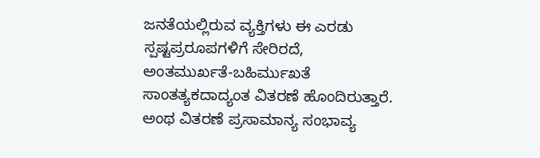ಜನತೆಯಲ್ಲಿರುವ ವ್ಯಕ್ತಿಗಳು ಈ ಎರಡು ಸ್ಪಷ್ಟಪ್ರರೂಪಗಳಿಗೆ ಸೇರಿರದೆ, ಅಂತಮುರ್ಖತೆ-ಬಹಿರ್ಮುಖತೆ ಸಾಂತತ್ಯಕದಾದ್ಯಂತ ವಿತರಣೆ ಹೊಂದಿರುತ್ತಾರೆ. ಅಂಥ ವಿತರಣೆ ಪ್ರಸಾಮಾನ್ಯ ಸಂಭಾವ್ಯ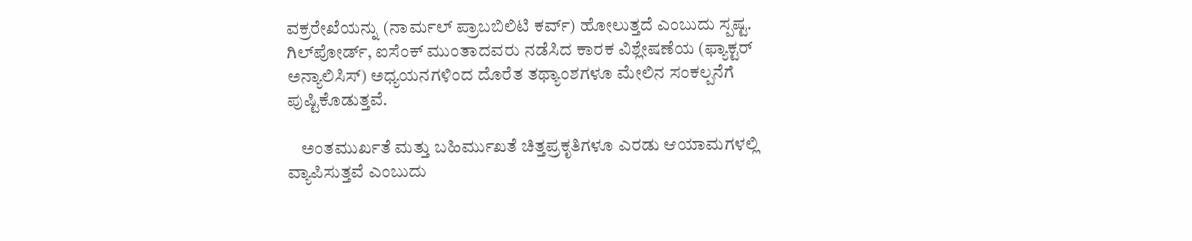ವಕ್ರರೇಖೆಯನ್ನು (ನಾರ್ಮಲ್ ಪ್ರಾಬಬಿಲಿಟಿ ಕರ್ವ್) ಹೋಲುತ್ತದೆ ಎಂಬುದು ಸ್ಪಷ್ಟ. ಗಿಲ್‍ಪೋರ್ಡ್, ಐಸೆಂಕ್ ಮುಂತಾದವರು ನಡೆಸಿದ ಕಾರಕ ವಿಶ್ಲೇಷಣೆಯ (ಫ್ಯಾಕ್ಟರ್ ಅನ್ಯಾಲಿಸಿಸ್) ಅಧ್ಯಯನಗಳಿಂದ ದೊರೆತ ತಥ್ಯಾಂಶಗಳೂ ಮೇಲಿನ ಸಂಕಲ್ಪನೆಗೆ ಪುಷ್ಟಿಕೊಡುತ್ತವೆ.

    ಅಂತಮುರ್ಖತೆ ಮತ್ತು ಬಹಿರ್ಮುಖತೆ ಚಿತ್ತಪ್ರಕೃತಿಗಳೂ ಎರಡು ಆಯಾಮಗಳಲ್ಲಿ ವ್ಯಾಪಿಸುತ್ತವೆ ಎಂಬುದು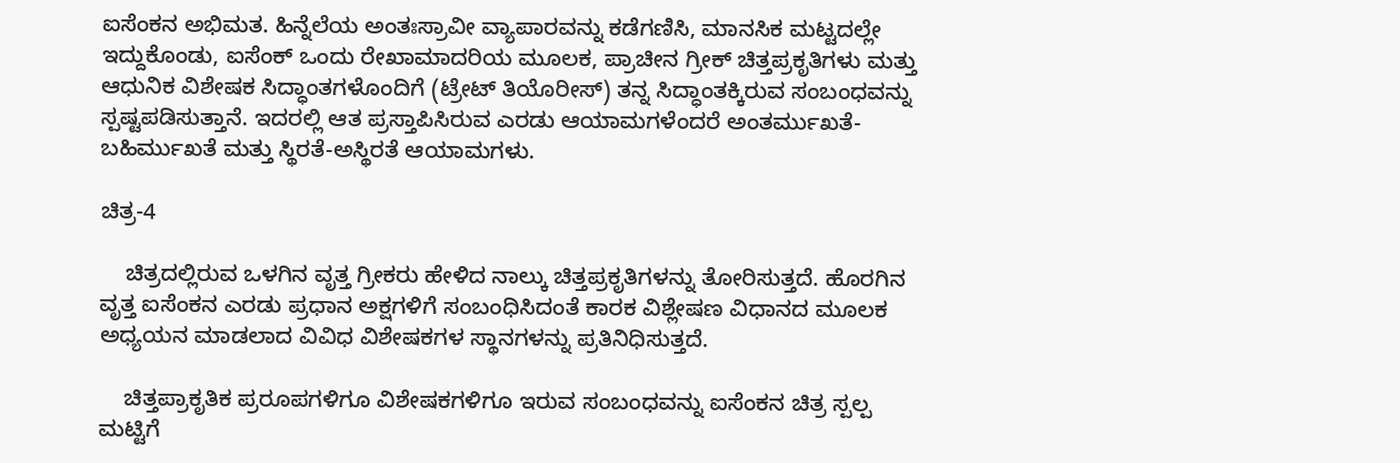ಐಸೆಂಕನ ಅಭಿಮತ. ಹಿನ್ನೆಲೆಯ ಅಂತಃಸ್ರಾವೀ ವ್ಯಾಪಾರವನ್ನು ಕಡೆಗಣಿಸಿ, ಮಾನಸಿಕ ಮಟ್ಟದಲ್ಲೇ ಇದ್ದುಕೊಂಡು, ಐಸೆಂಕ್ ಒಂದು ರೇಖಾಮಾದರಿಯ ಮೂಲಕ, ಪ್ರಾಚೀನ ಗ್ರೀಕ್ ಚಿತ್ತಪ್ರಕೃತಿಗಳು ಮತ್ತು ಆಧುನಿಕ ವಿಶೇಷಕ ಸಿದ್ಧಾಂತಗಳೊಂದಿಗೆ (ಟ್ರೇಟ್ ತಿಯೊರೀಸ್) ತನ್ನ ಸಿದ್ಧಾಂತಕ್ಕಿರುವ ಸಂಬಂಧವನ್ನು ಸ್ಪಷ್ಟಪಡಿಸುತ್ತಾನೆ. ಇದರಲ್ಲಿ ಆತ ಪ್ರಸ್ತಾಪಿಸಿರುವ ಎರಡು ಆಯಾಮಗಳೆಂದರೆ ಅಂತರ್ಮುಖತೆ-ಬಹಿರ್ಮುಖತೆ ಮತ್ತು ಸ್ಥಿರತೆ-ಅಸ್ಥಿರತೆ ಆಯಾಮಗಳು.

ಚಿತ್ರ-4

    ಚಿತ್ರದಲ್ಲಿರುವ ಒಳಗಿನ ವೃತ್ತ ಗ್ರೀಕರು ಹೇಳಿದ ನಾಲ್ಕು ಚಿತ್ತಪ್ರಕೃತಿಗಳನ್ನು ತೋರಿಸುತ್ತದೆ. ಹೊರಗಿನ ವೃತ್ತ ಐಸೆಂಕನ ಎರಡು ಪ್ರಧಾನ ಅಕ್ಷಗಳಿಗೆ ಸಂಬಂಧಿಸಿದಂತೆ ಕಾರಕ ವಿಶ್ಲೇಷಣ ವಿಧಾನದ ಮೂಲಕ ಅಧ್ಯಯನ ಮಾಡಲಾದ ವಿವಿಧ ವಿಶೇಷಕಗಳ ಸ್ಥಾನಗಳನ್ನು ಪ್ರತಿನಿಧಿಸುತ್ತದೆ.

    ಚಿತ್ತಪ್ರಾಕೃತಿಕ ಪ್ರರೂಪಗಳಿಗೂ ವಿಶೇಷಕಗಳಿಗೂ ಇರುವ ಸಂಬಂಧವನ್ನು ಐಸೆಂಕನ ಚಿತ್ರ ಸ್ಪಲ್ಪ ಮಟ್ಟಿಗೆ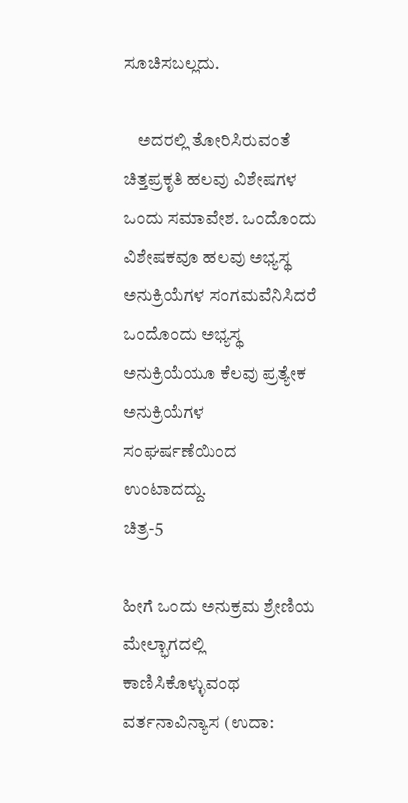ಸೂಚಿಸಬಲ್ಲದು.

    ಅದರಲ್ಲಿ ತೋರಿಸಿರುವಂತೆ ಚಿತ್ತಪ್ರಕೃತಿ ಹಲವು ವಿಶೇಷಗಳ ಒಂದು ಸಮಾವೇಶ. ಒಂದೊಂದು ವಿಶೇಷಕವೂ ಹಲವು ಅಭ್ಯಸ್ಥ ಅನುಕ್ರಿಯೆಗಳ ಸಂಗಮವೆನಿಸಿದರೆ ಒಂದೊಂದು ಅಭ್ಯಸ್ಥ ಅನುಕ್ರಿಯೆಯೂ ಕೆಲವು ಪ್ರತ್ಯೇಕ ಅನುಕ್ರಿಯೆಗಳ ಸಂಘರ್ಷಣೆಯಿಂದ ಉಂಟಾದದ್ದು.
ಚಿತ್ರ-5

ಹೀಗೆ ಒಂದು ಅನುಕ್ರಮ ಶ್ರೇಣಿಯ ಮೇಲ್ಭಾಗದಲ್ಲಿ ಕಾಣಿಸಿಕೊಳ್ಳುವಂಥ ವರ್ತನಾವಿನ್ಯಾಸ (ಉದಾ: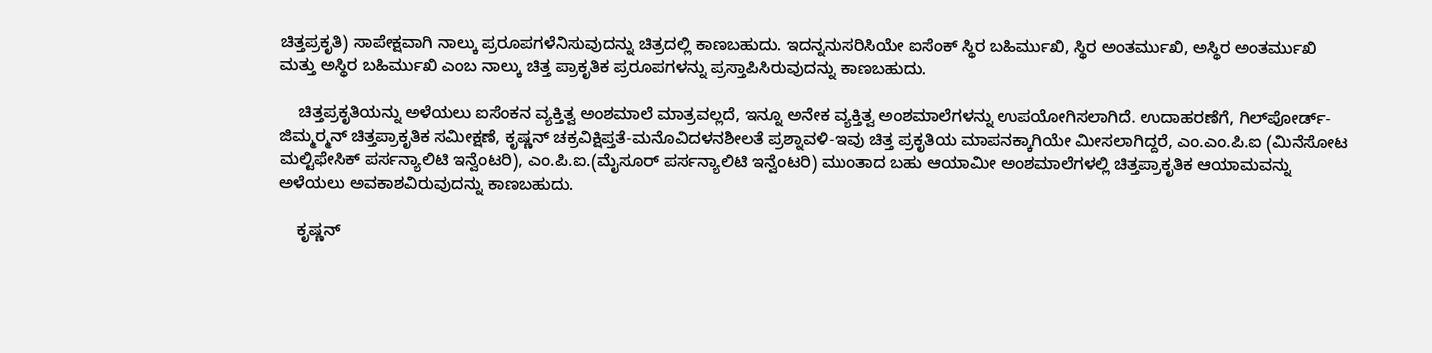ಚಿತ್ತಪ್ರಕೃತಿ) ಸಾಪೇಕ್ಷವಾಗಿ ನಾಲ್ಕು ಪ್ರರೂಪಗಳೆನಿಸುವುದನ್ನು ಚಿತ್ರದಲ್ಲಿ ಕಾಣಬಹುದು. ಇದನ್ನನುಸರಿಸಿಯೇ ಐಸೆಂಕ್ ಸ್ಥಿರ ಬಹಿರ್ಮುಖಿ, ಸ್ಥಿರ ಅಂತರ್ಮುಖಿ, ಅಸ್ಥಿರ ಅಂತರ್ಮುಖಿ ಮತ್ತು ಅಸ್ಥಿರ ಬಹಿರ್ಮುಖಿ ಎಂಬ ನಾಲ್ಕು ಚಿತ್ತ ಪ್ರಾಕೃತಿಕ ಪ್ರರೂಪಗಳನ್ನು ಪ್ರಸ್ತಾಪಿಸಿರುವುದನ್ನು ಕಾಣಬಹುದು.

    ಚಿತ್ತಪ್ರಕೃತಿಯನ್ನು ಅಳೆಯಲು ಐಸೆಂಕನ ವ್ಯಕ್ತಿತ್ವ ಅಂಶಮಾಲೆ ಮಾತ್ರವಲ್ಲದೆ, ಇನ್ನೂ ಅನೇಕ ವ್ಯಕ್ತಿತ್ವ ಅಂಶಮಾಲೆಗಳನ್ನು ಉಪಯೋಗಿಸಲಾಗಿದೆ. ಉದಾಹರಣೆಗೆ, ಗಿಲ್‍ಪೋರ್ಡ್-ಜಿಮ್ಮರ್‍ಮನ್ ಚಿತ್ತಪ್ರಾಕೃತಿಕ ಸಮೀಕ್ಷಣೆ, ಕೃಷ್ಣನ್ ಚಕ್ರವಿಕ್ಷಿಪ್ತತೆ-ಮನೊವಿದಳನಶೀಲತೆ ಪ್ರಶ್ನಾವಳಿ-ಇವು ಚಿತ್ತ ಪ್ರಕೃತಿಯ ಮಾಪನಕ್ಕಾಗಿಯೇ ಮೀಸಲಾಗಿದ್ದರೆ, ಎಂ.ಎಂ.ಪಿ.ಐ (ಮಿನೆಸೋಟ ಮಲ್ಟಿಫೇಸಿಕ್ ಪರ್ಸನ್ಯಾಲಿಟಿ ಇನ್ವೆಂಟರಿ), ಎಂ.ಪಿ.ಐ.(ಮೈಸೂರ್ ಪರ್ಸನ್ಯಾಲಿಟಿ ಇನ್ವೆಂಟರಿ) ಮುಂತಾದ ಬಹು ಆಯಾಮೀ ಅಂಶಮಾಲೆಗಳಲ್ಲಿ ಚಿತ್ತಪ್ರಾಕೃತಿಕ ಆಯಾಮವನ್ನು ಅಳೆಯಲು ಅವಕಾಶವಿರುವುದನ್ನು ಕಾಣಬಹುದು.

    ಕೃಷ್ಣನ್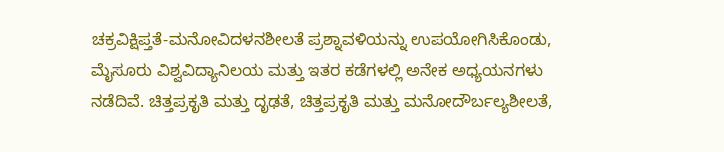ಚಕ್ರವಿಕ್ಷಿಪ್ತತೆ-ಮನೋವಿದಳನಶೀಲತೆ ಪ್ರಶ್ನಾವಳಿಯನ್ನು ಉಪಯೋಗಿಸಿಕೊಂಡು, ಮೈಸೂರು ವಿಶ್ವವಿದ್ಯಾನಿಲಯ ಮತ್ತು ಇತರ ಕಡೆಗಳಲ್ಲಿ ಅನೇಕ ಅಧ್ಯಯನಗಳು ನಡೆದಿವೆ. ಚಿತ್ತಪ್ರಕೃತಿ ಮತ್ತು ದೃಢತೆ, ಚಿತ್ತಪ್ರಕೃತಿ ಮತ್ತು ಮನೋದೌರ್ಬಲ್ಯಶೀಲತೆ,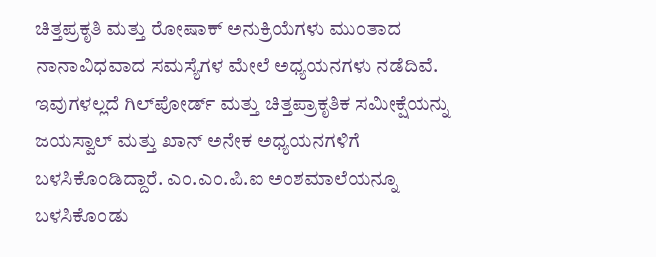ಚಿತ್ತಪ್ರಕೃತಿ ಮತ್ತು ರೋಷಾಕ್ ಅನುಕ್ರಿಯೆಗಳು ಮುಂತಾದ ನಾನಾವಿಧವಾದ ಸಮಸ್ಯೆಗಳ ಮೇಲೆ ಅಧ್ಯಯನಗಳು ನಡೆದಿವೆ. ಇವುಗಳಲ್ಲದೆ ಗಿಲ್‍ಪೋರ್ಡ್ ಮತ್ತು ಚಿತ್ತಪ್ರಾಕೃತಿಕ ಸಮೀಕ್ಷೆಯನ್ನು ಜಯಸ್ವಾಲ್ ಮತ್ತು ಖಾನ್ ಅನೇಕ ಅಧ್ಯಯನಗಳಿಗೆ ಬಳಸಿಕೊಂಡಿದ್ದಾರೆ. ಎಂ.ಎಂ.ಪಿ.ಐ ಅಂಶಮಾಲೆಯನ್ನೂ ಬಳಸಿಕೊಂಡು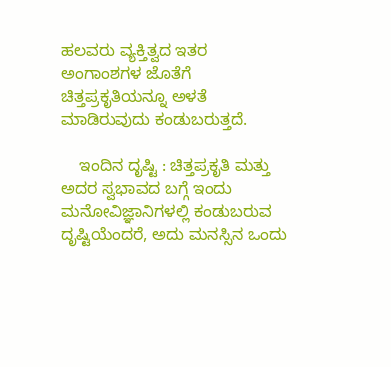ಹಲವರು ವ್ಯಕ್ತಿತ್ವದ ಇತರ ಅಂಗಾಂಶಗಳ ಜೊತೆಗೆ ಚಿತ್ತಪ್ರಕೃತಿಯನ್ನೂ ಅಳತೆ ಮಾಡಿರುವುದು ಕಂಡುಬರುತ್ತದೆ.

    ಇಂದಿನ ದೃಷ್ಟಿ : ಚಿತ್ತಪ್ರಕೃತಿ ಮತ್ತು ಅದರ ಸ್ವಭಾವದ ಬಗ್ಗೆ ಇಂದು ಮನೋವಿಜ್ಞಾನಿಗಳಲ್ಲಿ ಕಂಡುಬರುವ ದೃಷ್ಟಿಯೆಂದರೆ, ಅದು ಮನಸ್ಸಿನ ಒಂದು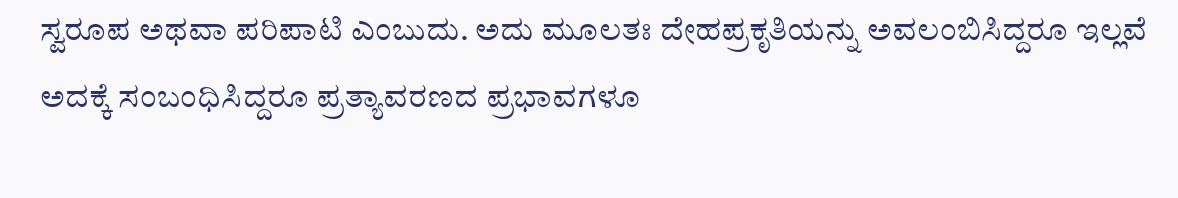ಸ್ವರೂಪ ಅಥವಾ ಪರಿಪಾಟಿ ಎಂಬುದು. ಅದು ಮೂಲತಃ ದೇಹಪ್ರಕೃತಿಯನ್ನು ಅವಲಂಬಿಸಿದ್ದರೂ ಇಲ್ಲವೆ ಅದಕ್ಕೆ ಸಂಬಂಧಿಸಿದ್ದರೂ ಪ್ರತ್ಯಾವರಣದ ಪ್ರಭಾವಗಳೂ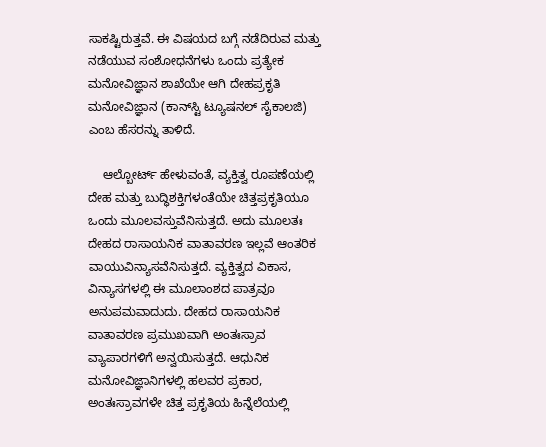ಸಾಕಷ್ಟಿರುತ್ತವೆ. ಈ ವಿಷಯದ ಬಗ್ಗೆ ನಡೆದಿರುವ ಮತ್ತು ನಡೆಯುವ ಸಂಶೋಧನೆಗಳು ಒಂದು ಪ್ರತ್ಯೇಕ ಮನೋವಿಜ್ಞಾನ ಶಾಖೆಯೇ ಆಗಿ ದೇಹಪ್ರಕೃತಿ ಮನೋವಿಜ್ಞಾನ (ಕಾನ್‍ಸ್ಟಿ ಟ್ಯೂಷನಲ್ ಸೈಕಾಲಜಿ) ಎಂಬ ಹೆಸರನ್ನು ತಾಳಿದೆ.

    ಆಲ್ಬೋರ್ಟ್ ಹೇಳುವಂತೆ, ವ್ಯಕ್ತಿತ್ವ ರೂಪಣೆಯಲ್ಲಿ ದೇಹ ಮತ್ತು ಬುದ್ಧಿಶಕ್ತಿಗಳಂತೆಯೇ ಚಿತ್ತಪ್ರಕೃತಿಯೂ ಒಂದು ಮೂಲವಸ್ತುವೆನಿಸುತ್ತದೆ. ಅದು ಮೂಲತಃ ದೇಹದ ರಾಸಾಯನಿಕ ವಾತಾವರಣ ಇಲ್ಲವೆ ಆಂತರಿಕ ವಾಯುವಿನ್ಯಾಸವೆನಿಸುತ್ತದೆ. ವ್ಯಕ್ತಿತ್ವದ ವಿಕಾಸ, ವಿನ್ಯಾಸಗಳಲ್ಲಿ ಈ ಮೂಲಾಂಶದ ಪಾತ್ರವೂ ಅನುಪಮವಾದುದು. ದೇಹದ ರಾಸಾಯನಿಕ ವಾತಾವರಣ ಪ್ರಮುಖವಾಗಿ ಅಂತಃಸ್ರಾವ ವ್ಯಾಪಾರಗಳಿಗೆ ಅನ್ವಯಿಸುತ್ತದೆ. ಆಧುನಿಕ ಮನೋವಿಜ್ಞಾನಿಗಳಲ್ಲಿ ಹಲವರ ಪ್ರಕಾರ, ಅಂತಃಸ್ರಾವಗಳೇ ಚಿತ್ತ ಪ್ರಕೃತಿಯ ಹಿನ್ನೆಲೆಯಲ್ಲಿ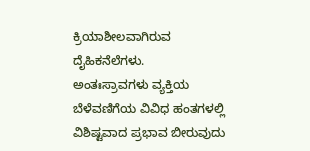ಕ್ರಿಯಾಶೀಲವಾಗಿರುವ ದೈಹಿಕನೆಲೆಗಳು.
ಅಂತಃಸ್ರಾವಗಳು ವ್ಯಕ್ತಿಯ ಬೆಳೆವಣಿಗೆಯ ವಿವಿಧ ಹಂತಗಳಲ್ಲಿ ವಿಶಿಷ್ಟವಾದ ಪ್ರಭಾವ ಬೀರುವುದು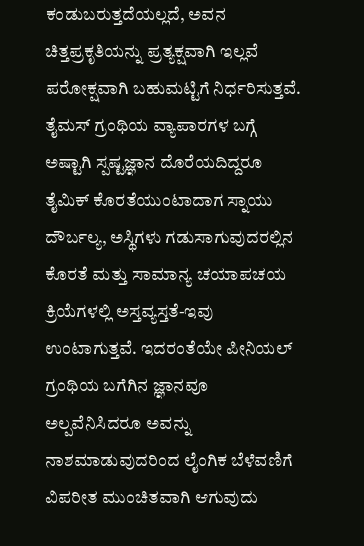ಕಂಡುಬರುತ್ತದೆಯಲ್ಲದೆ, ಅವನ ಚಿತ್ತಪ್ರಕೃತಿಯನ್ನು ಪ್ರತ್ಯಕ್ಷವಾಗಿ ಇಲ್ಲವೆ ಪರೋಕ್ಷವಾಗಿ ಬಹುಮಟ್ಟಿಗೆ ನಿರ್ಧರಿಸುತ್ತವೆ. ತೈಮಸ್ ಗ್ರಂಥಿಯ ವ್ಯಾಪಾರಗಳ ಬಗ್ಗೆ ಅಷ್ಟಾಗಿ ಸ್ಪಷ್ಟಜ್ಞಾನ ದೊರೆಯದಿದ್ದರೂ ತೈಮಿಕ್ ಕೊರತೆಯುಂಟಾದಾಗ ಸ್ನಾಯು ದೌರ್ಬಲ್ಯ, ಅಸ್ಥಿಗಳು ಗಡುಸಾಗುವುದರಲ್ಲಿನ ಕೊರತೆ ಮತ್ತು ಸಾಮಾನ್ಯ ಚಯಾಪಚಯ ಕ್ರಿಯೆಗಳಲ್ಲಿ ಅಸ್ತವ್ಯಸ್ತತೆ-ಇವು ಉಂಟಾಗುತ್ತವೆ. ಇದರಂತೆಯೇ ಪೀನಿಯಲ್ ಗ್ರಂಥಿಯ ಬಗೆಗಿನ ಜ್ಞಾನವೂ ಅಲ್ಪವೆನಿಸಿದರೂ ಅವನ್ನು ನಾಶಮಾಡುವುದರಿಂದ ಲೈಂಗಿಕ ಬೆಳೆವಣಿಗೆ ವಿಪರೀತ ಮುಂಚಿತವಾಗಿ ಆಗುವುದು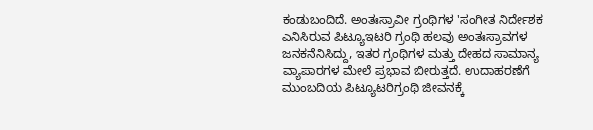ಕಂಡುಬಂದಿದೆ. ಅಂತಃಸ್ರಾವೀ ಗ್ರಂಥಿಗಳ 'ಸಂಗೀತ ನಿರ್ದೇಶಕ ಎನಿಸಿರುವ ಪಿಟ್ಯೂಇಟರಿ ಗ್ರಂಥಿ ಹಲವು ಅಂತಃಸ್ರಾವಗಳ ಜನಕನೆನಿಸಿದ್ದು, ಇತರ ಗ್ರಂಥಿಗಳ ಮತ್ತು ದೇಹದ ಸಾಮಾನ್ಯ ವ್ಯಾಪಾರಗಳ ಮೇಲೆ ಪ್ರಭಾವ ಬೀರುತ್ತದೆ. ಉದಾಹರಣೆಗೆ ಮುಂಬದಿಯ ಪಿಟ್ಯೂಟರಿಗ್ರಂಥಿ ಜೀವನಕ್ಕೆ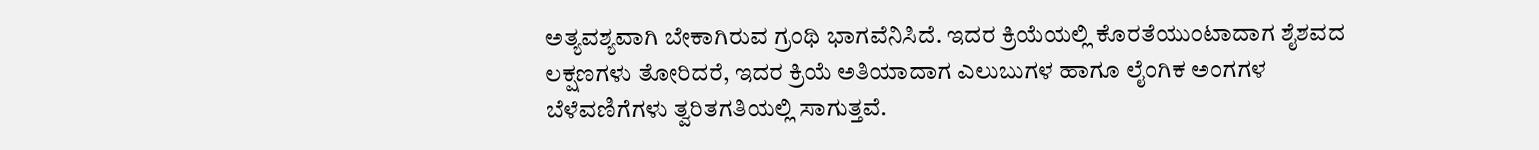ಅತ್ಯವಶ್ಯವಾಗಿ ಬೇಕಾಗಿರುವ ಗ್ರಂಥಿ ಭಾಗವೆನಿಸಿದೆ. ಇದರ ಕ್ರಿಯೆಯಲ್ಲಿ ಕೊರತೆಯುಂಟಾದಾಗ ಶೈಶವದ ಲಕ್ಷಣಗಳು ತೋರಿದರೆ, ಇದರ ಕ್ರಿಯೆ ಅತಿಯಾದಾಗ ಎಲುಬುಗಳ ಹಾಗೂ ಲೈಂಗಿಕ ಅಂಗಗಳ ಬೆಳೆವಣಿಗೆಗಳು ತ್ವರಿತಗತಿಯಲ್ಲಿ ಸಾಗುತ್ತವೆ.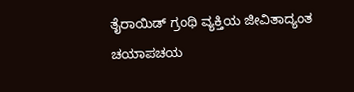ತೈರಾಯಿಡ್ ಗ್ರಂಥಿ ವ್ಯಕ್ತಿಯ ಜೀವಿತಾದ್ಯಂತ ಚಯಾಪಚಯ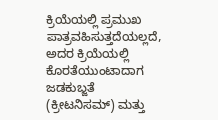ಕ್ರಿಯೆಯಲ್ಲಿ ಪ್ರಮುಖ ಪಾತ್ರವಹಿಸುತ್ತದೆಯಲ್ಲದೆ, ಅದರ ಕ್ರಿಯೆಯಲ್ಲಿ ಕೊರತೆಯುಂಟಾದಾಗ ಜಡಕುಬ್ಜತೆ (ಕ್ರೀಟನಿಸಮ್) ಮತ್ತು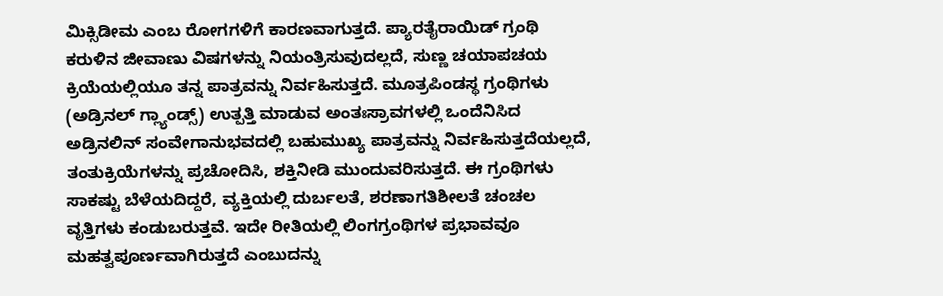ಮಿಕ್ಸಿಡೀಮ ಎಂಬ ರೋಗಗಳಿಗೆ ಕಾರಣವಾಗುತ್ತದೆ. ಪ್ಯಾರತೈರಾಯಿಡ್ ಗ್ರಂಥಿ ಕರುಳಿನ ಜೀವಾಣು ವಿಷಗಳನ್ನು ನಿಯಂತ್ರಿಸುವುದಲ್ಲದೆ, ಸುಣ್ಣ ಚಯಾಪಚಯ ಕ್ರಿಯೆಯಲ್ಲಿಯೂ ತನ್ನ ಪಾತ್ರವನ್ನು ನಿರ್ವಹಿಸುತ್ತದೆ. ಮೂತ್ರಪಿಂಡಸ್ಥ ಗ್ರಂಥಿಗಳು (ಅಡ್ರಿನಲ್ ಗ್ಲ್ಯಾಂಡ್ಸ್) ಉತ್ಪತ್ತಿ ಮಾಡುವ ಅಂತಃಸ್ರಾವಗಳಲ್ಲಿ ಒಂದೆನಿಸಿದ ಅಡ್ರಿನಲಿನ್ ಸಂವೇಗಾನುಭವದಲ್ಲಿ ಬಹುಮುಖ್ಯ ಪಾತ್ರವನ್ನು ನಿರ್ವಹಿಸುತ್ತದೆಯಲ್ಲದೆ, ತಂತುಕ್ರಿಯೆಗಳನ್ನು ಪ್ರಚೋದಿಸಿ, ಶಕ್ತಿನೀಡಿ ಮುಂದುವರಿಸುತ್ತದೆ. ಈ ಗ್ರಂಥಿಗಳು ಸಾಕಷ್ಟು ಬೆಳೆಯದಿದ್ದರೆ, ವ್ಯಕ್ತಿಯಲ್ಲಿ ದುರ್ಬಲತೆ, ಶರಣಾಗತಿಶೀಲತೆ ಚಂಚಲ ವೃತ್ತಿಗಳು ಕಂಡುಬರುತ್ತವೆ. ಇದೇ ರೀತಿಯಲ್ಲಿ ಲಿಂಗಗ್ರಂಥಿಗಳ ಪ್ರಭಾವವೂ ಮಹತ್ವಪೂರ್ಣವಾಗಿರುತ್ತದೆ ಎಂಬುದನ್ನು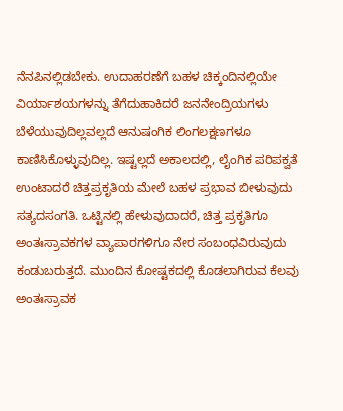ನೆನಪಿನಲ್ಲಿಡಬೇಕು. ಉದಾಹರಣೆಗೆ ಬಹಳ ಚಿಕ್ಕಂದಿನಲ್ಲಿಯೇ ವಿರ್ಯಾಶಯಗಳನ್ನು ತೆಗೆದುಹಾಕಿದರೆ ಜನನೇಂದ್ರಿಯಗಳು ಬೆಳೆಯುವುದಿಲ್ಲವಲ್ಲದೆ ಆನುಷಂಗಿಕ ಲಿಂಗಲಕ್ಷಣಗಳೂ ಕಾಣಿಸಿಕೊಳ್ಳುವುದಿಲ್ಲ. ಇಷ್ಟಲ್ಲದೆ ಅಕಾಲದಲ್ಲಿ, ಲೈಂಗಿಕ ಪರಿಪಕ್ವತೆ ಉಂಟಾದರೆ ಚಿತ್ತಪ್ರಕೃತಿಯ ಮೇಲೆ ಬಹಳ ಪ್ರಭಾವ ಬೀಳುವುದು ಸತ್ಯದಸಂಗತಿ. ಒಟ್ಟಿನಲ್ಲಿ ಹೇಳುವುದಾದರೆ, ಚಿತ್ತ ಪ್ರಕೃತಿಗೂ ಅಂತಃಸ್ರಾವಕಗಳ ವ್ಯಾಪಾರಗಳಿಗೂ ನೇರ ಸಂಬಂಧವಿರುವುದು ಕಂಡುಬರುತ್ತದೆ. ಮುಂದಿನ ಕೋಷ್ಟಕದಲ್ಲಿ ಕೊಡಲಾಗಿರುವ ಕೆಲವು ಅಂತಃಸ್ರಾವಕ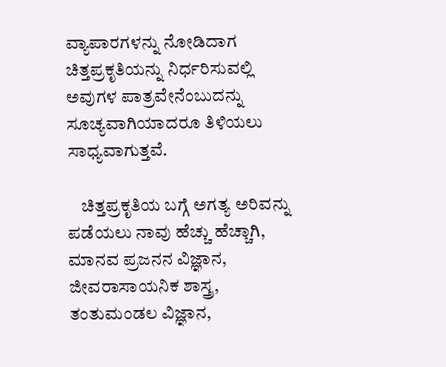ವ್ಯಾಪಾರಗಳನ್ನು ನೋಡಿದಾಗ ಚಿತ್ತಪ್ರಕೃತಿಯನ್ನು ನಿರ್ಧರಿಸುವಲ್ಲಿ ಅವುಗಳ ಪಾತ್ರವೇನೆಂಬುದನ್ನು ಸೂಚ್ಯವಾಗಿಯಾದರೂ ತಿಳಿಯಲು ಸಾಧ್ಯವಾಗುತ್ತವೆ.

    ಚಿತ್ತಪ್ರಕೃತಿಯ ಬಗ್ಗೆ ಅಗತ್ಯ ಅರಿವನ್ನು ಪಡೆಯಲು ನಾವು ಹೆಚ್ಚು ಹೆಚ್ಚಾಗಿ, ಮಾನವ ಪ್ರಜನನ ವಿಜ್ಞಾನ, ಜೀವರಾಸಾಯನಿಕ ಶಾಸ್ತ್ರ, ತಂತುಮಂಡಲ ವಿಜ್ಞಾನ,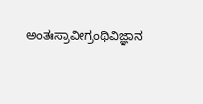ಅಂತಃಸ್ರಾವೀಗ್ರಂಥಿವಿಜ್ಞಾನ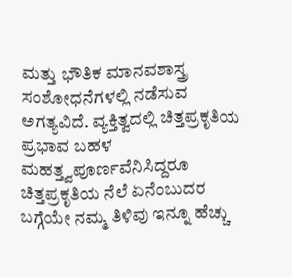ಮತ್ತು ಭೌತಿಕ ಮಾನವಶಾಸ್ತ್ರ ಸಂಶೋಧನೆಗಳಲ್ಲಿ ನಡೆಸುವ ಅಗತ್ಯವಿದೆ. ವ್ಯಕ್ತಿತ್ವದಲ್ಲಿ ಚಿತ್ತಪ್ರಕೃತಿಯ ಪ್ರಭಾವ ಬಹಳ ಮಹತ್ತ್ವಪೂರ್ಣವೆನಿಸಿದ್ದರೂ ಚಿತ್ತಪ್ರಕೃತಿಯ ನೆಲೆ ಏನೆಂಬುದರ ಬಗ್ಗೆಯೇ ನಮ್ಮ ತಿಳಿವು ಇನ್ನೂ ಹೆಚ್ಚು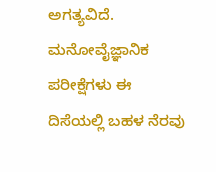ಅಗತ್ಯವಿದೆ. ಮನೋವೈಜ್ಞಾನಿಕ ಪರೀಕ್ಷೆಗಳು ಈ ದಿಸೆಯಲ್ಲಿ ಬಹಳ ನೆರವು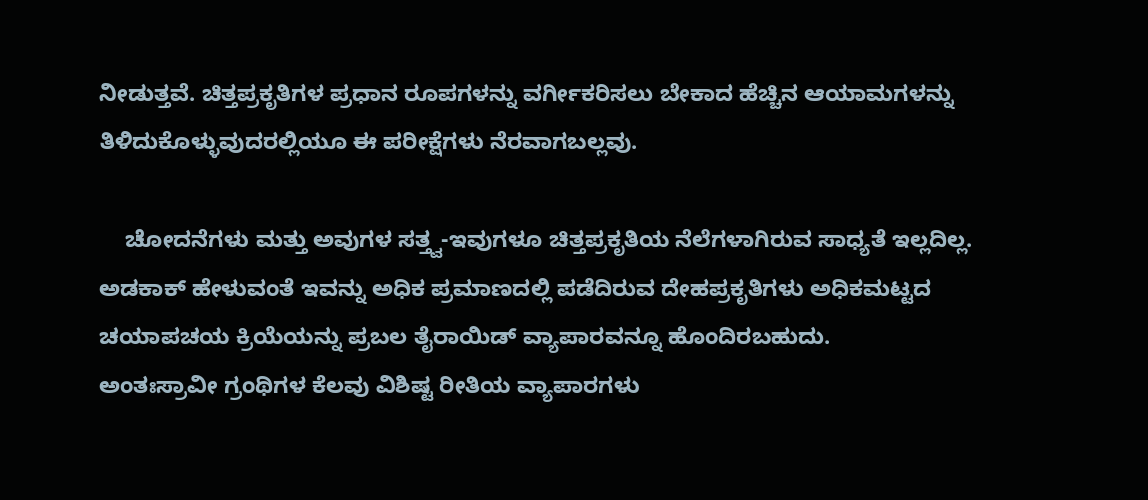ನೀಡುತ್ತವೆ. ಚಿತ್ತಪ್ರಕೃತಿಗಳ ಪ್ರಧಾನ ರೂಪಗಳನ್ನು ವರ್ಗೀಕರಿಸಲು ಬೇಕಾದ ಹೆಚ್ಚಿನ ಆಯಾಮಗಳನ್ನು ತಿಳಿದುಕೊಳ್ಳುವುದರಲ್ಲಿಯೂ ಈ ಪರೀಕ್ಷೆಗಳು ನೆರವಾಗಬಲ್ಲವು.

    ಚೋದನೆಗಳು ಮತ್ತು ಅವುಗಳ ಸತ್ತ್ವ-ಇವುಗಳೂ ಚಿತ್ತಪ್ರಕೃತಿಯ ನೆಲೆಗಳಾಗಿರುವ ಸಾಧ್ಯತೆ ಇಲ್ಲದಿಲ್ಲ. ಅಡಕಾಕ್ ಹೇಳುವಂತೆ ಇವನ್ನು ಅಧಿಕ ಪ್ರಮಾಣದಲ್ಲಿ ಪಡೆದಿರುವ ದೇಹಪ್ರಕೃತಿಗಳು ಅಧಿಕಮಟ್ಟದ ಚಯಾಪಚಯ ಕ್ರಿಯೆಯನ್ನು ಪ್ರಬಲ ತೈರಾಯಿಡ್ ವ್ಯಾಪಾರವನ್ನೂ ಹೊಂದಿರಬಹುದು.
ಅಂತಃಸ್ರಾವೀ ಗ್ರಂಥಿಗಳ ಕೆಲವು ವಿಶಿಷ್ಟ ರೀತಿಯ ವ್ಯಾಪಾರಗಳು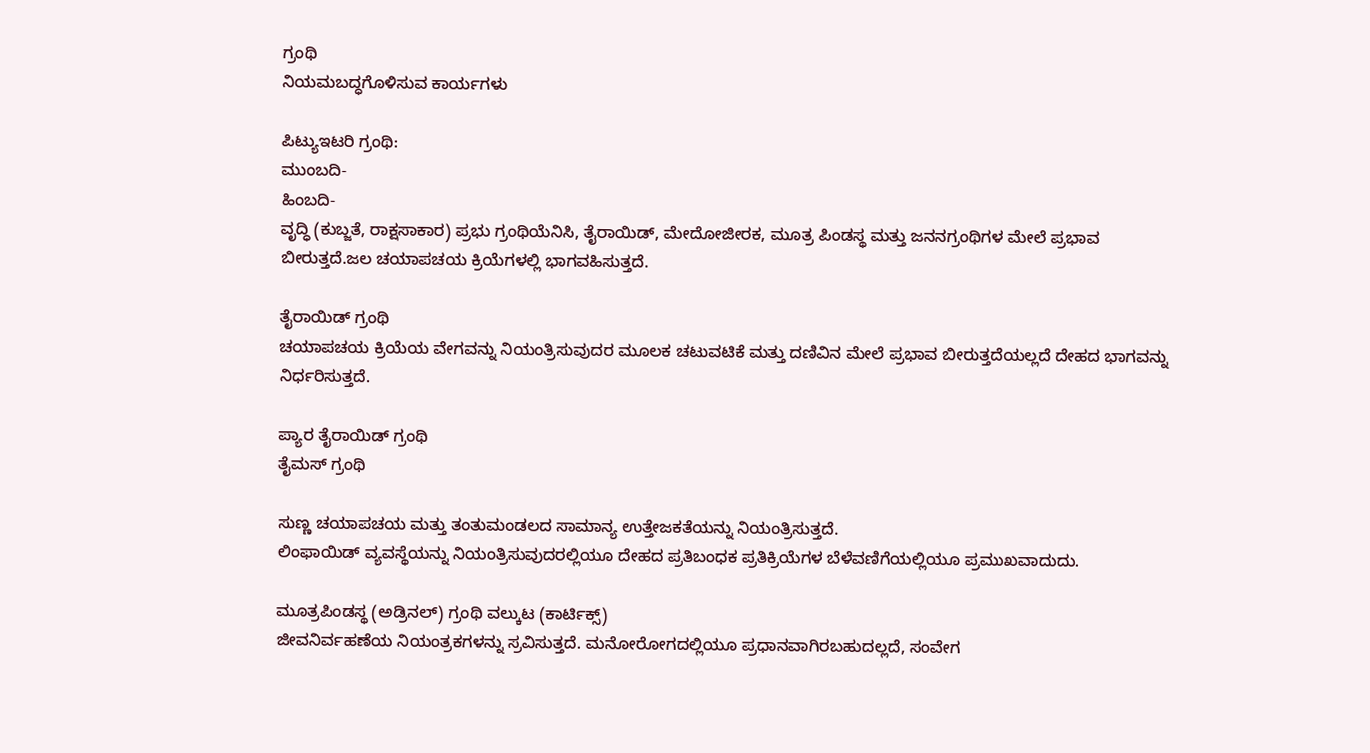ಗ್ರಂಥಿ
ನಿಯಮಬದ್ಧಗೊಳಿಸುವ ಕಾರ್ಯಗಳು

ಪಿಟ್ಯುಇಟರಿ ಗ್ರಂಥಿ:
ಮುಂಬದಿ-
ಹಿಂಬದಿ-
ವೃದ್ಧಿ (ಕುಬ್ಜತೆ, ರಾಕ್ಷಸಾಕಾರ) ಪ್ರಭು ಗ್ರಂಥಿಯೆನಿಸಿ, ತೈರಾಯಿಡ್, ಮೇದೋಜೀರಕ, ಮೂತ್ರ ಪಿಂಡಸ್ಥ ಮತ್ತು ಜನನಗ್ರಂಥಿಗಳ ಮೇಲೆ ಪ್ರಭಾವ ಬೀರುತ್ತದೆ.ಜಲ ಚಯಾಪಚಯ ಕ್ರಿಯೆಗಳಲ್ಲಿ ಭಾಗವಹಿಸುತ್ತದೆ.

ತೈರಾಯಿಡ್ ಗ್ರಂಥಿ
ಚಯಾಪಚಯ ಕ್ರಿಯೆಯ ವೇಗವನ್ನು ನಿಯಂತ್ರಿಸುವುದರ ಮೂಲಕ ಚಟುವಟಿಕೆ ಮತ್ತು ದಣಿವಿನ ಮೇಲೆ ಪ್ರಭಾವ ಬೀರುತ್ತದೆಯಲ್ಲದೆ ದೇಹದ ಭಾಗವನ್ನು ನಿರ್ಧರಿಸುತ್ತದೆ.

ಪ್ಯಾರ ತೈರಾಯಿಡ್ ಗ್ರಂಥಿ
ತೈಮಸ್ ಗ್ರಂಥಿ

ಸುಣ್ಣ ಚಯಾಪಚಯ ಮತ್ತು ತಂತುಮಂಡಲದ ಸಾಮಾನ್ಯ ಉತ್ತೇಜಕತೆಯನ್ನು ನಿಯಂತ್ರಿಸುತ್ತದೆ.
ಲಿಂಫಾಯಿಡ್ ವ್ಯವಸ್ಥೆಯನ್ನು ನಿಯಂತ್ರಿಸುವುದರಲ್ಲಿಯೂ ದೇಹದ ಪ್ರತಿಬಂಧಕ ಪ್ರತಿಕ್ರಿಯೆಗಳ ಬೆಳೆವಣಿಗೆಯಲ್ಲಿಯೂ ಪ್ರಮುಖವಾದುದು.

ಮೂತ್ರಪಿಂಡಸ್ಥ (ಅಡ್ರಿನಲ್) ಗ್ರಂಥಿ ವಲ್ಕುಟ (ಕಾರ್ಟಿಕ್ಸ್)
ಜೀವನಿರ್ವಹಣೆಯ ನಿಯಂತ್ರಕಗಳನ್ನು ಸ್ರವಿಸುತ್ತದೆ. ಮನೋರೋಗದಲ್ಲಿಯೂ ಪ್ರಧಾನವಾಗಿರಬಹುದಲ್ಲದೆ, ಸಂವೇಗ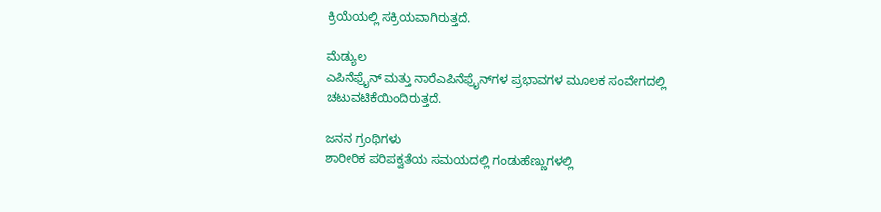ಕ್ರಿಯೆಯಲ್ಲಿ ಸಕ್ರಿಯವಾಗಿರುತ್ತದೆ.

ಮೆಡ್ಯುಲ
ಎಪಿನೆಫ್ರೈನ್ ಮತ್ತು ನಾರೆಎಪಿನೆಫ್ರೈನ್‍ಗಳ ಪ್ರಭಾವಗಳ ಮೂಲಕ ಸಂವೇಗದಲ್ಲಿ ಚಟುವಟಿಕೆಯಿಂದಿರುತ್ತದೆ.

ಜನನ ಗ್ರಂಥಿಗಳು
ಶಾರೀರಿಕ ಪರಿಪಕ್ವತೆಯ ಸಮಯದಲ್ಲಿ ಗಂಡುಹೆಣ್ಣುಗಳಲ್ಲಿ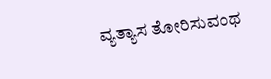ವ್ಯತ್ಯಾಸ ತೋರಿಸುವಂಥ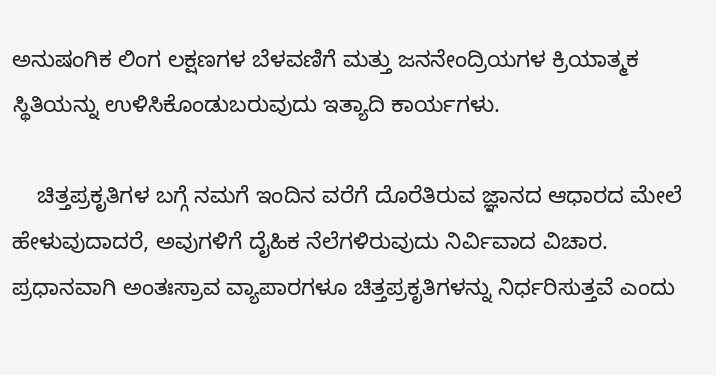ಅನುಷಂಗಿಕ ಲಿಂಗ ಲಕ್ಷಣಗಳ ಬೆಳವಣಿಗೆ ಮತ್ತು ಜನನೇಂದ್ರಿಯಗಳ ಕ್ರಿಯಾತ್ಮಕ ಸ್ಥಿತಿಯನ್ನು ಉಳಿಸಿಕೊಂಡುಬರುವುದು ಇತ್ಯಾದಿ ಕಾರ್ಯಗಳು.

    ಚಿತ್ತಪ್ರಕೃತಿಗಳ ಬಗ್ಗೆ ನಮಗೆ ಇಂದಿನ ವರೆಗೆ ದೊರೆತಿರುವ ಜ್ಞಾನದ ಆಧಾರದ ಮೇಲೆ ಹೇಳುವುದಾದರೆ, ಅವುಗಳಿಗೆ ದೈಹಿಕ ನೆಲೆಗಳಿರುವುದು ನಿರ್ವಿವಾದ ವಿಚಾರ. ಪ್ರಧಾನವಾಗಿ ಅಂತಃಸ್ರಾವ ವ್ಯಾಪಾರಗಳೂ ಚಿತ್ತಪ್ರಕೃತಿಗಳನ್ನು ನಿರ್ಧರಿಸುತ್ತವೆ ಎಂದು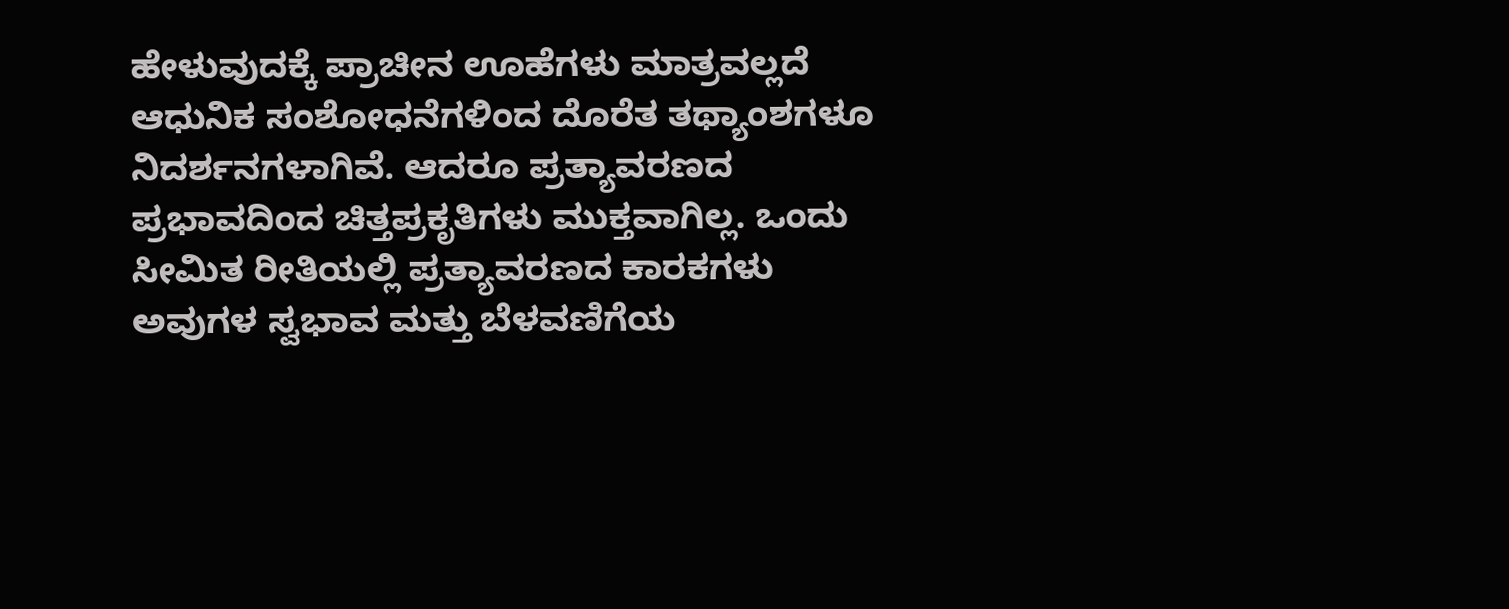ಹೇಳುವುದಕ್ಕೆ ಪ್ರಾಚೀನ ಊಹೆಗಳು ಮಾತ್ರವಲ್ಲದೆ ಆಧುನಿಕ ಸಂಶೋಧನೆಗಳಿಂದ ದೊರೆತ ತಥ್ಯಾಂಶಗಳೂ ನಿದರ್ಶನಗಳಾಗಿವೆ. ಆದರೂ ಪ್ರತ್ಯಾವರಣದ ಪ್ರಭಾವದಿಂದ ಚಿತ್ತಪ್ರಕೃತಿಗಳು ಮುಕ್ತವಾಗಿಲ್ಲ. ಒಂದು ಸೀಮಿತ ರೀತಿಯಲ್ಲಿ ಪ್ರತ್ಯಾವರಣದ ಕಾರಕಗಳು ಅವುಗಳ ಸ್ವಭಾವ ಮತ್ತು ಬೆಳವಣಿಗೆಯ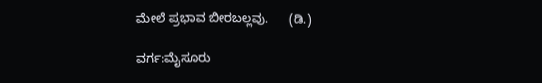ಮೇಲೆ ಪ್ರಭಾವ ಬೀರಬಲ್ಲವು.      (ಡಿ.)

ವರ್ಗ:ಮೈಸೂರು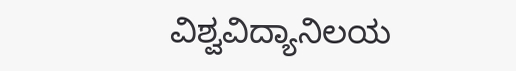ವಿಶ್ವವಿದ್ಯಾನಿಲಯ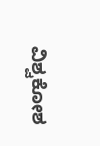ವಿಶ್ವಕೋಶ